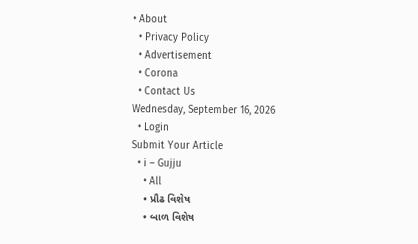• About
  • Privacy Policy
  • Advertisement
  • Corona
  • Contact Us
Wednesday, September 16, 2026
  • Login
Submit Your Article
  • i – Gujju
    • All
    • પ્રૌઢ વિશેષ
    • બાળ વિશેષ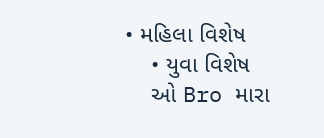• મહિલા વિશેષ
    • યુવા વિશેષ
    ઓ Bro મારા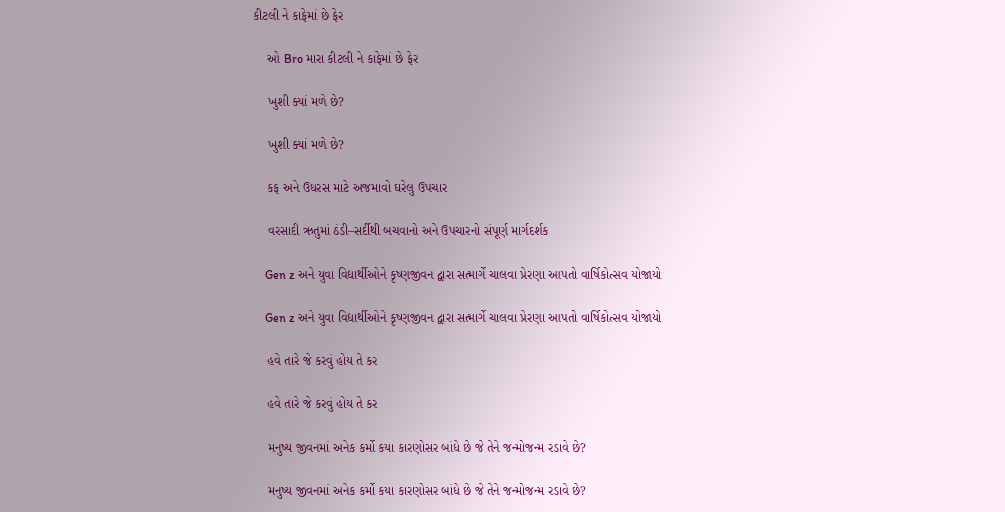કીટલી ને કાફેમાં છે ફેર

    ઓ Bro મારા કીટલી ને કાફેમાં છે ફેર

    ખુશી ક્યાં મળે છે?

    ખુશી ક્યાં મળે છે?

    કફ અને ઉધરસ માટે અજમાવો ઘરેલુ ઉપચાર

    વરસાદી ઋતુમાં ઠંડી–સર્દીથી બચવાનો અને ઉપચારનો સંપૂર્ણ માર્ગદર્શક

    Gen z અને યુવા વિદ્યાર્થીઓને કૃષ્ણજીવન દ્વારા સત્માર્ગે ચાલવા પ્રેરણા આપતો વાર્ષિકોત્સવ યોજાયો

    Gen z અને યુવા વિદ્યાર્થીઓને કૃષ્ણજીવન દ્વારા સત્માર્ગે ચાલવા પ્રેરણા આપતો વાર્ષિકોત્સવ યોજાયો

    હવે તારે જે કરવું હોય તે કર

    હવે તારે જે કરવું હોય તે કર

    મનુષ્ય જીવનમાં અનેક કર્મો કયા કારણોસર બાંધે છે જે તેને જન્મોજન્મ રડાવે છે?

    મનુષ્ય જીવનમાં અનેક કર્મો કયા કારણોસર બાંધે છે જે તેને જન્મોજન્મ રડાવે છે?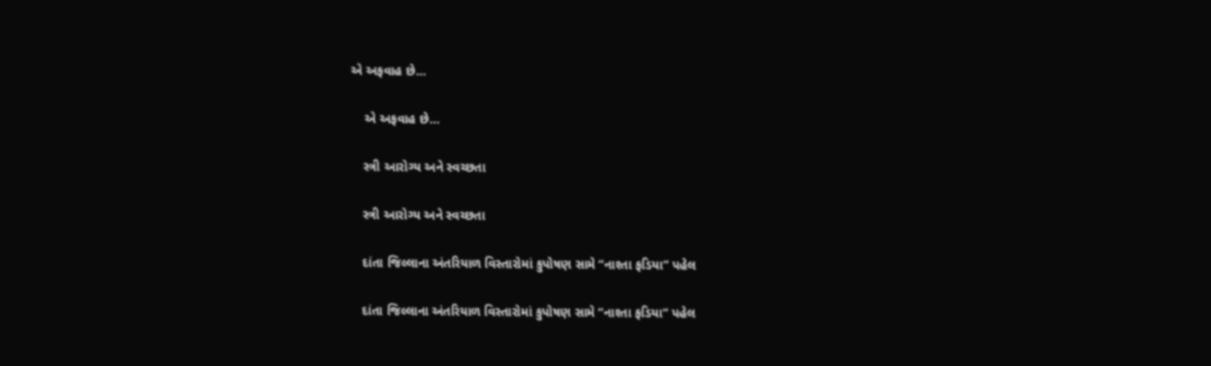એ અફવાહ છે…

    એ અફવાહ છે…

    સ્ત્રી આરોગ્ય અને સ્વચ્છતા

    સ્ત્રી આરોગ્ય અને સ્વચ્છતા

    દાંતા જિલ્લાના અંતરિયાળ વિસ્તારોમાં કુપોષણ સામે “નાશ્તા ફડિયા” પહેલ

    દાંતા જિલ્લાના અંતરિયાળ વિસ્તારોમાં કુપોષણ સામે “નાશ્તા ફડિયા” પહેલ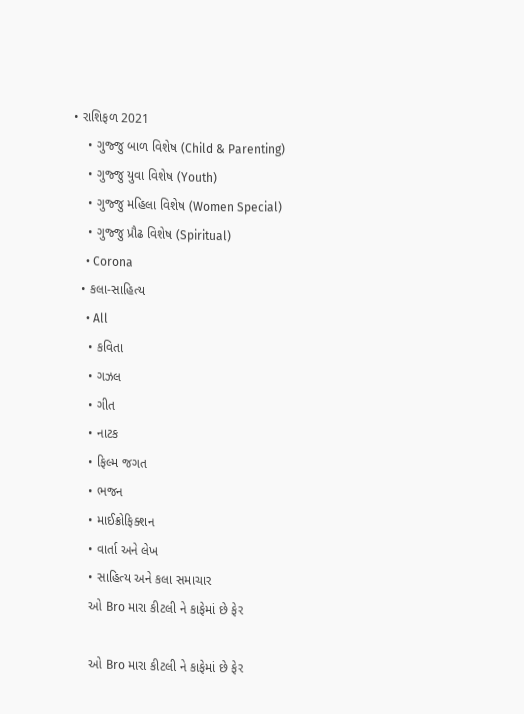• રાશિફળ 2021
    • ગુજ્જુ બાળ વિશેષ (Child & Parenting)
    • ગુજ્જુ યુવા વિશેષ (Youth)
    • ગુજ્જુ મહિલા વિશેષ (Women Special)
    • ગુજ્જુ પ્રૌઢ વિશેષ (Spiritual)
    • Corona
  • કલા-સાહિત્ય
    • All
    • કવિતા
    • ગઝલ
    • ગીત
    • નાટક
    • ફિલ્મ જગત
    • ભજન
    • માઈક્રોફિક્શન
    • વાર્તા અને લેખ
    • સાહિત્ય અને કલા સમાચાર
    ઓ Bro મારા કીટલી ને કાફેમાં છે ફેર

    ઓ Bro મારા કીટલી ને કાફેમાં છે ફેર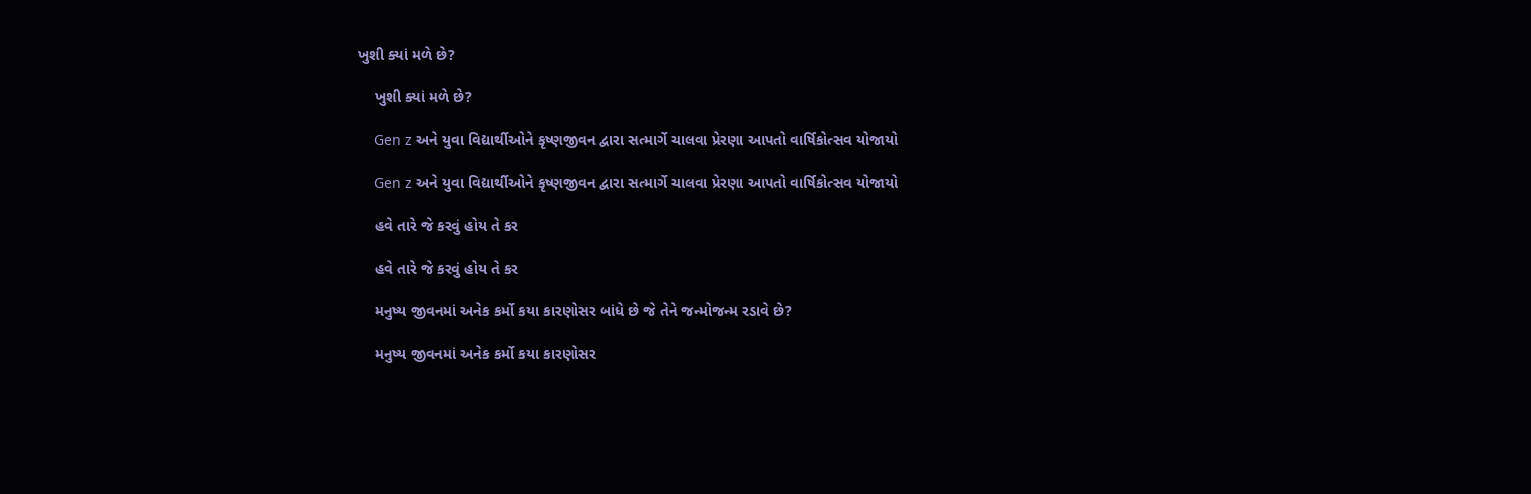ખુશી ક્યાં મળે છે?

    ખુશી ક્યાં મળે છે?

    Gen z અને યુવા વિદ્યાર્થીઓને કૃષ્ણજીવન દ્વારા સત્માર્ગે ચાલવા પ્રેરણા આપતો વાર્ષિકોત્સવ યોજાયો

    Gen z અને યુવા વિદ્યાર્થીઓને કૃષ્ણજીવન દ્વારા સત્માર્ગે ચાલવા પ્રેરણા આપતો વાર્ષિકોત્સવ યોજાયો

    હવે તારે જે કરવું હોય તે કર

    હવે તારે જે કરવું હોય તે કર

    મનુષ્ય જીવનમાં અનેક કર્મો કયા કારણોસર બાંધે છે જે તેને જન્મોજન્મ રડાવે છે?

    મનુષ્ય જીવનમાં અનેક કર્મો કયા કારણોસર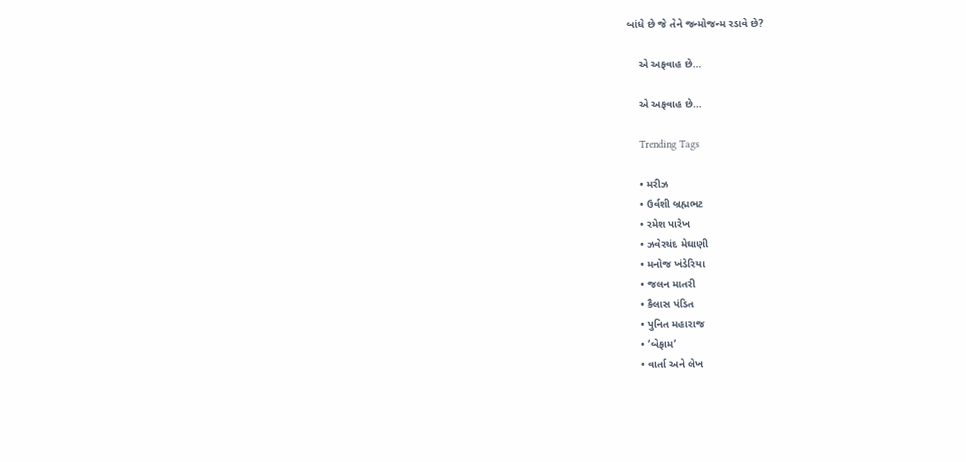બાંધે છે જે તેને જન્મોજન્મ રડાવે છે?

    એ અફવાહ છે…

    એ અફવાહ છે…

    Trending Tags

    • મરીઝ
    • ઉર્વશી બ્રહ્મભટ
    • રમેશ પારેખ
    • ઝવેરચંદ મેઘાણી
    • મનોજ ખંડેરિયા
    • જલન માતરી
    • કૈલાસ પંડિત
    • પુનિત મહારાજ
    • ‘બેફામ’
    • વાર્તા અને લેખ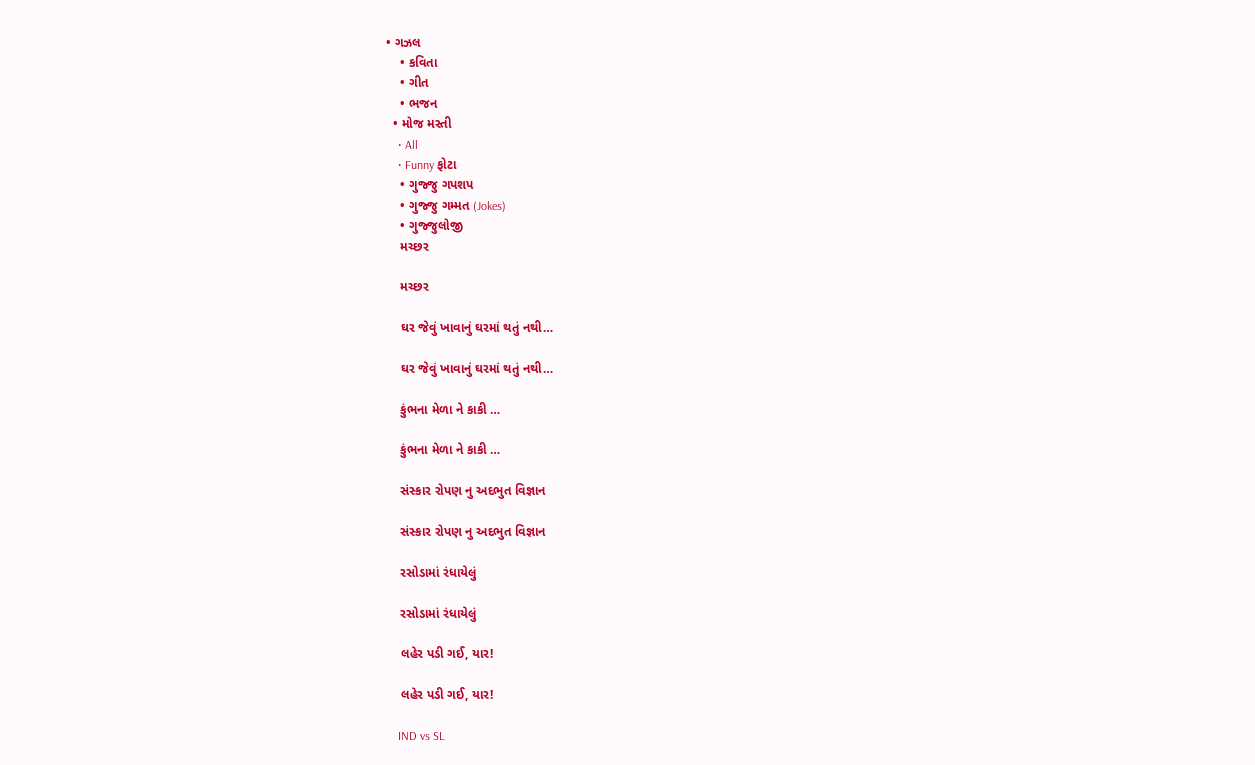• ગઝલ
    • કવિતા
    • ગીત
    • ભજન
  • મોજ મસ્તી
    • All
    • Funny ફોટા
    • ગુજ્જુ ગપશપ
    • ગુજ્જુ ગમ્મત (Jokes)
    • ગુજ્જુલોજી
    મચ્છર

    મચ્છર

    ઘર જેવું ખાવાનું ઘરમાં થતું નથી…

    ઘર જેવું ખાવાનું ઘરમાં થતું નથી…

    કુંભના મેળા ને કાકી …

    કુંભના મેળા ને કાકી …

    સંસ્કાર રોપણ નુ અદભુત વિજ્ઞાન

    સંસ્કાર રોપણ નુ અદભુત વિજ્ઞાન

    રસોડામાં રંધાયેલું

    રસોડામાં રંધાયેલું

    લહેર પડી ગઈ, યાર!

    લહેર પડી ગઈ, યાર!

    IND vs SL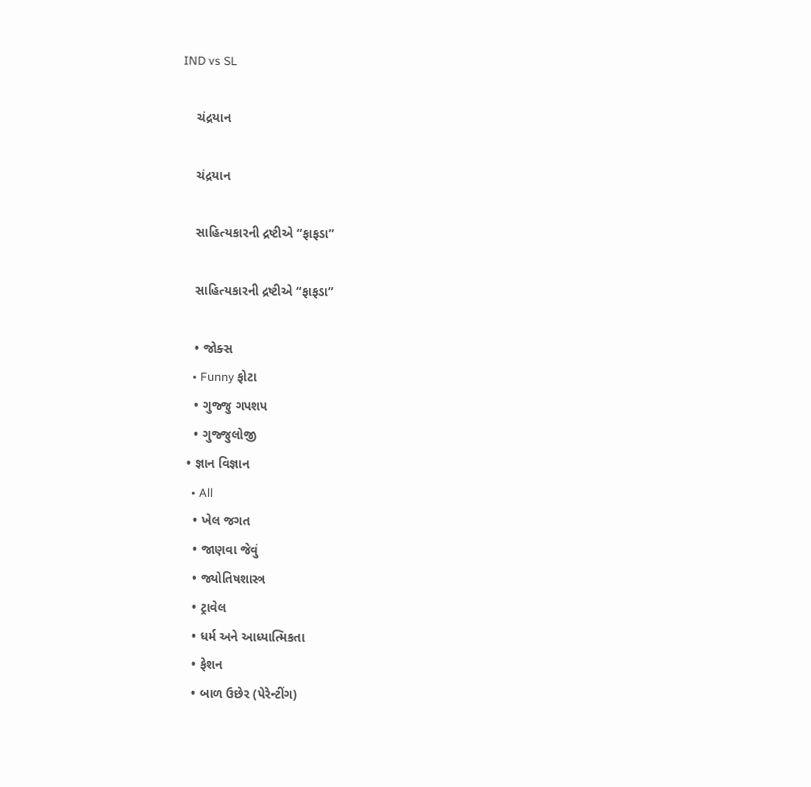IND vs SL

    ચંદ્રયાન

    ચંદ્રયાન

    સાહિત્યકારની દ્રષ્ટીએ “ફાફડા”

    સાહિત્યકારની દ્રષ્ટીએ “ફાફડા”

    • જોક્સ
    • Funny ફોટા
    • ગુજ્જુ ગપશપ
    • ગુજ્જુલોજી
  • જ્ઞાન વિજ્ઞાન
    • All
    • ખેલ જગત
    • જાણવા જેવું
    • જ્યોતિષશાસ્ત્ર
    • ટ્રાવેલ
    • ધર્મ અને આધ્યાત્મિકતા
    • ફેશન
    • બાળ ઉછેર (પેરેન્ટીંગ)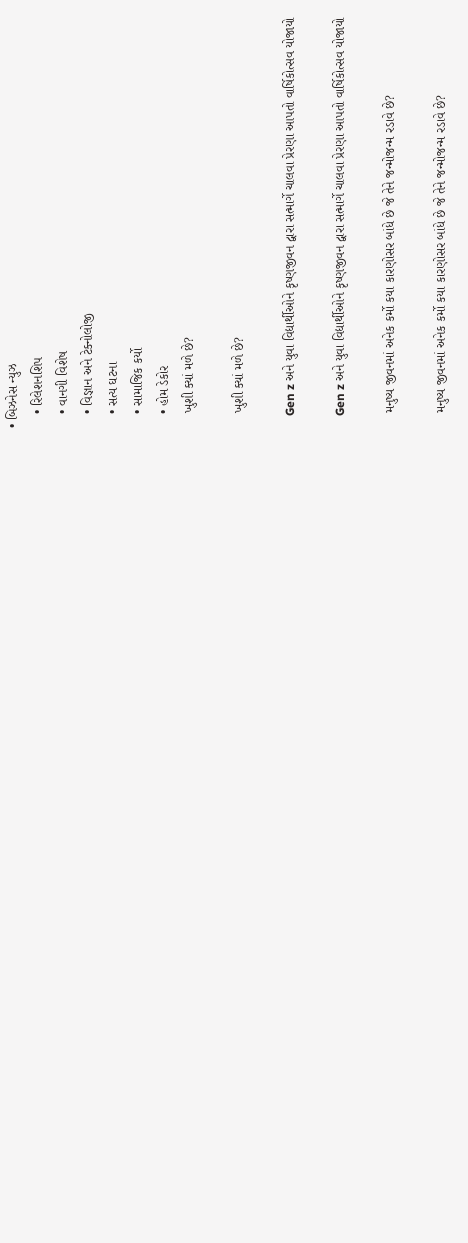• બિઝનેસ ન્યુઝ
    • રિલેશનશિપ
    • વાનગી વિશેષ
    • વિજ્ઞાન અને ટેક્નોલોજી
    • સત્ય ઘટના
    • સામાજિક કર્યો
    • હોમ ડેકોર
    ખુશી ક્યાં મળે છે?

    ખુશી ક્યાં મળે છે?

    Gen z અને યુવા વિદ્યાર્થીઓને કૃષ્ણજીવન દ્વારા સત્માર્ગે ચાલવા પ્રેરણા આપતો વાર્ષિકોત્સવ યોજાયો

    Gen z અને યુવા વિદ્યાર્થીઓને કૃષ્ણજીવન દ્વારા સત્માર્ગે ચાલવા પ્રેરણા આપતો વાર્ષિકોત્સવ યોજાયો

    મનુષ્ય જીવનમાં અનેક કર્મો કયા કારણોસર બાંધે છે જે તેને જન્મોજન્મ રડાવે છે?

    મનુષ્ય જીવનમાં અનેક કર્મો કયા કારણોસર બાંધે છે જે તેને જન્મોજન્મ રડાવે છે?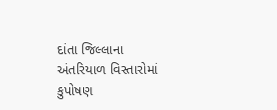દાંતા જિલ્લાના અંતરિયાળ વિસ્તારોમાં કુપોષણ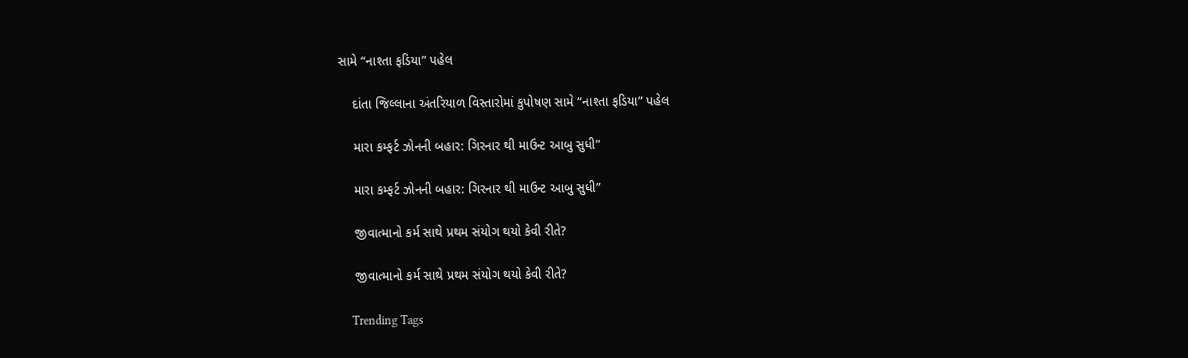સામે “નાશ્તા ફડિયા” પહેલ

    દાંતા જિલ્લાના અંતરિયાળ વિસ્તારોમાં કુપોષણ સામે “નાશ્તા ફડિયા” પહેલ

    મારા કમ્ફર્ટ ઝોનની બહાર: ગિરનાર થી માઉન્ટ આબુ સુધી”

    મારા કમ્ફર્ટ ઝોનની બહાર: ગિરનાર થી માઉન્ટ આબુ સુધી”

    જીવાત્માનો કર્મ સાથે પ્રથમ સંયોગ થયો કેવી રીતે?

    જીવાત્માનો કર્મ સાથે પ્રથમ સંયોગ થયો કેવી રીતે?

    Trending Tags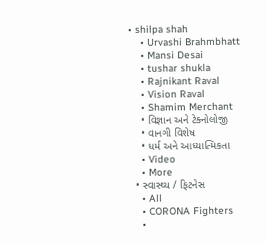• shilpa shah
    • Urvashi Brahmbhatt
    • Mansi Desai
    • tushar shukla
    • Rajnikant Raval
    • Vision Raval
    • Shamim Merchant
    • વિજ્ઞાન અને ટેક્નોલોજી
    • વાનગી વિશેષ
    • ધર્મ અને આધ્યાત્મિકતા
    • Video
    • More
  • સ્વાસ્થ્ય / ફિટનેસ
    • All
    • CORONA Fighters
    •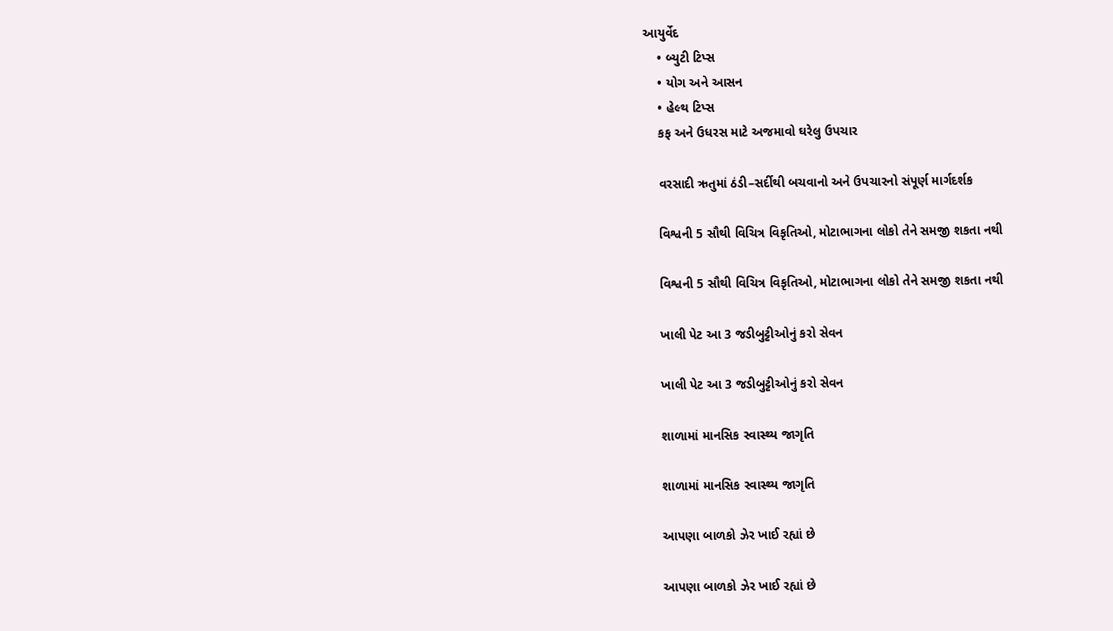આયુર્વેદ
    • બ્યુટી ટિપ્સ
    • યોગ અને આસન
    • હેલ્થ ટિપ્સ
    કફ અને ઉધરસ માટે અજમાવો ઘરેલુ ઉપચાર

    વરસાદી ઋતુમાં ઠંડી–સર્દીથી બચવાનો અને ઉપચારનો સંપૂર્ણ માર્ગદર્શક

    વિશ્વની 5 સૌથી વિચિત્ર વિકૃતિઓ, મોટાભાગના લોકો તેને સમજી શકતા નથી

    વિશ્વની 5 સૌથી વિચિત્ર વિકૃતિઓ, મોટાભાગના લોકો તેને સમજી શકતા નથી

    ખાલી પેટ આ 3 જડીબુટ્ટીઓનું કરો સેવન

    ખાલી પેટ આ 3 જડીબુટ્ટીઓનું કરો સેવન

    શાળામાં માનસિક સ્વાસ્થ્ય જાગૃતિ

    શાળામાં માનસિક સ્વાસ્થ્ય જાગૃતિ

    આપણા બાળકો ઝેર ખાઈ રહ્યાં છે

    આપણા બાળકો ઝેર ખાઈ રહ્યાં છે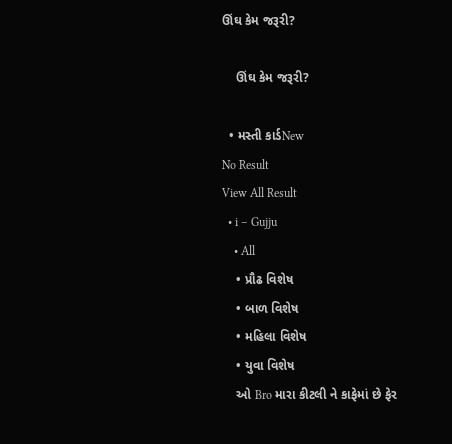ઊંઘ કેમ જરૂરી?

    ઊંઘ કેમ જરૂરી?

  • મસ્તી કાર્ડNew
No Result
View All Result
  • i – Gujju
    • All
    • પ્રૌઢ વિશેષ
    • બાળ વિશેષ
    • મહિલા વિશેષ
    • યુવા વિશેષ
    ઓ Bro મારા કીટલી ને કાફેમાં છે ફેર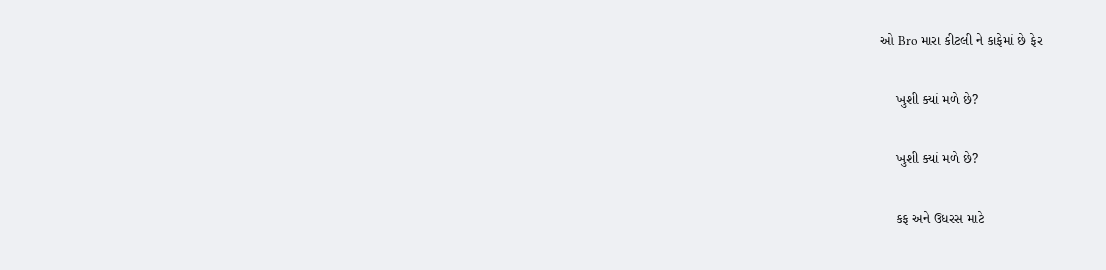ઓ Bro મારા કીટલી ને કાફેમાં છે ફેર

    ખુશી ક્યાં મળે છે?

    ખુશી ક્યાં મળે છે?

    કફ અને ઉધરસ માટે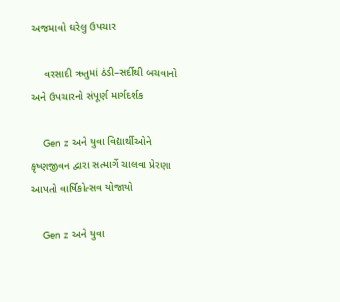અજમાવો ઘરેલુ ઉપચાર

    વરસાદી ઋતુમાં ઠંડી–સર્દીથી બચવાનો અને ઉપચારનો સંપૂર્ણ માર્ગદર્શક

    Gen z અને યુવા વિદ્યાર્થીઓને કૃષ્ણજીવન દ્વારા સત્માર્ગે ચાલવા પ્રેરણા આપતો વાર્ષિકોત્સવ યોજાયો

    Gen z અને યુવા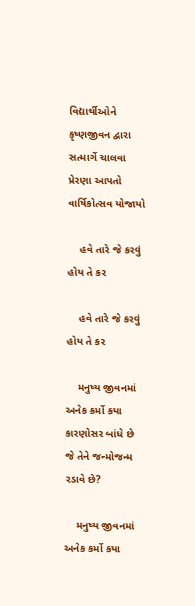વિદ્યાર્થીઓને કૃષ્ણજીવન દ્વારા સત્માર્ગે ચાલવા પ્રેરણા આપતો વાર્ષિકોત્સવ યોજાયો

    હવે તારે જે કરવું હોય તે કર

    હવે તારે જે કરવું હોય તે કર

    મનુષ્ય જીવનમાં અનેક કર્મો કયા કારણોસર બાંધે છે જે તેને જન્મોજન્મ રડાવે છે?

    મનુષ્ય જીવનમાં અનેક કર્મો કયા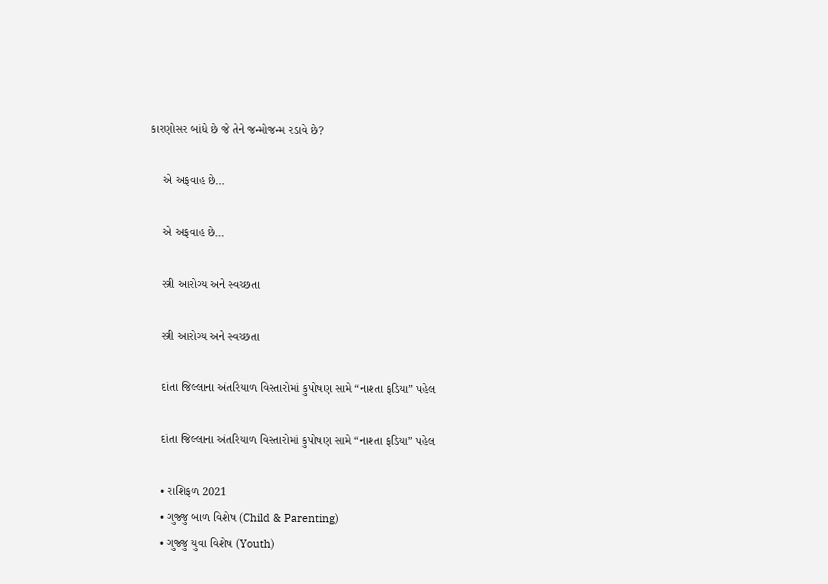કારણોસર બાંધે છે જે તેને જન્મોજન્મ રડાવે છે?

    એ અફવાહ છે…

    એ અફવાહ છે…

    સ્ત્રી આરોગ્ય અને સ્વચ્છતા

    સ્ત્રી આરોગ્ય અને સ્વચ્છતા

    દાંતા જિલ્લાના અંતરિયાળ વિસ્તારોમાં કુપોષણ સામે “નાશ્તા ફડિયા” પહેલ

    દાંતા જિલ્લાના અંતરિયાળ વિસ્તારોમાં કુપોષણ સામે “નાશ્તા ફડિયા” પહેલ

    • રાશિફળ 2021
    • ગુજ્જુ બાળ વિશેષ (Child & Parenting)
    • ગુજ્જુ યુવા વિશેષ (Youth)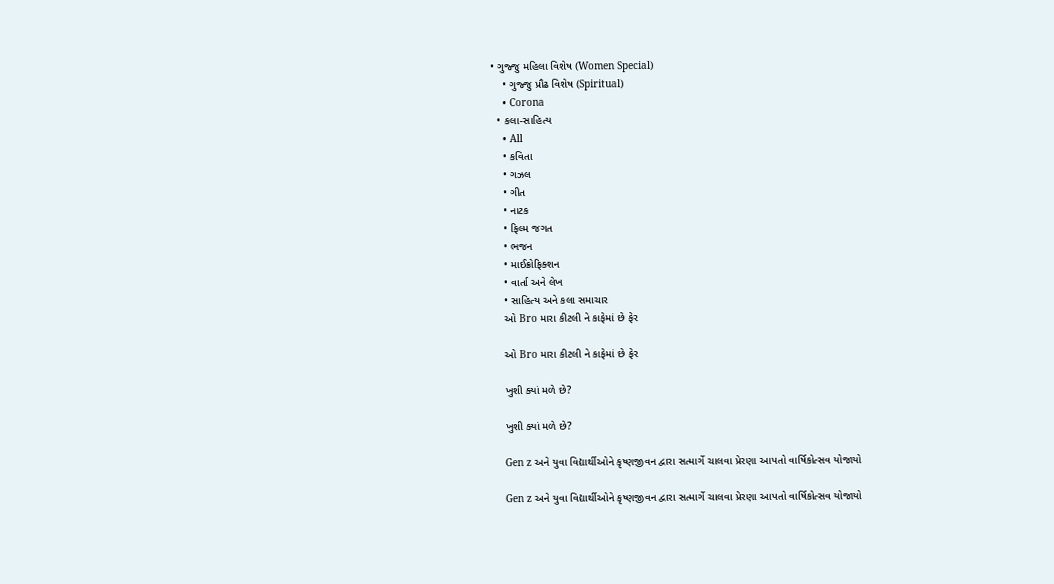• ગુજ્જુ મહિલા વિશેષ (Women Special)
    • ગુજ્જુ પ્રૌઢ વિશેષ (Spiritual)
    • Corona
  • કલા-સાહિત્ય
    • All
    • કવિતા
    • ગઝલ
    • ગીત
    • નાટક
    • ફિલ્મ જગત
    • ભજન
    • માઈક્રોફિક્શન
    • વાર્તા અને લેખ
    • સાહિત્ય અને કલા સમાચાર
    ઓ Bro મારા કીટલી ને કાફેમાં છે ફેર

    ઓ Bro મારા કીટલી ને કાફેમાં છે ફેર

    ખુશી ક્યાં મળે છે?

    ખુશી ક્યાં મળે છે?

    Gen z અને યુવા વિદ્યાર્થીઓને કૃષ્ણજીવન દ્વારા સત્માર્ગે ચાલવા પ્રેરણા આપતો વાર્ષિકોત્સવ યોજાયો

    Gen z અને યુવા વિદ્યાર્થીઓને કૃષ્ણજીવન દ્વારા સત્માર્ગે ચાલવા પ્રેરણા આપતો વાર્ષિકોત્સવ યોજાયો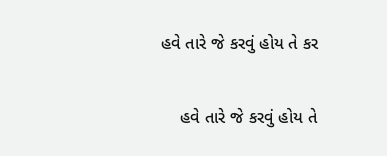હવે તારે જે કરવું હોય તે કર

    હવે તારે જે કરવું હોય તે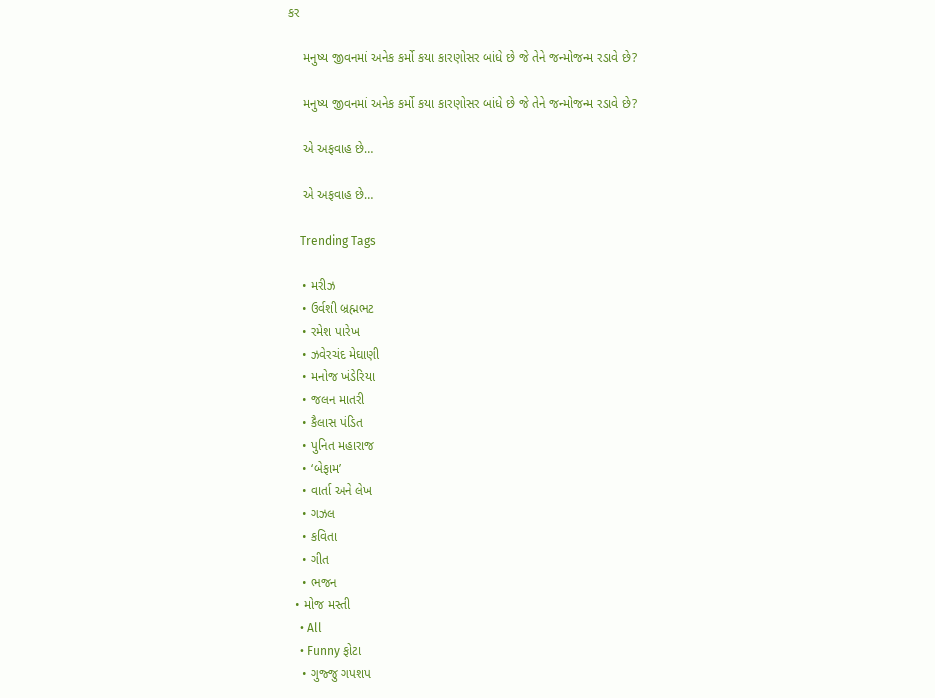કર

    મનુષ્ય જીવનમાં અનેક કર્મો કયા કારણોસર બાંધે છે જે તેને જન્મોજન્મ રડાવે છે?

    મનુષ્ય જીવનમાં અનેક કર્મો કયા કારણોસર બાંધે છે જે તેને જન્મોજન્મ રડાવે છે?

    એ અફવાહ છે…

    એ અફવાહ છે…

    Trending Tags

    • મરીઝ
    • ઉર્વશી બ્રહ્મભટ
    • રમેશ પારેખ
    • ઝવેરચંદ મેઘાણી
    • મનોજ ખંડેરિયા
    • જલન માતરી
    • કૈલાસ પંડિત
    • પુનિત મહારાજ
    • ‘બેફામ’
    • વાર્તા અને લેખ
    • ગઝલ
    • કવિતા
    • ગીત
    • ભજન
  • મોજ મસ્તી
    • All
    • Funny ફોટા
    • ગુજ્જુ ગપશપ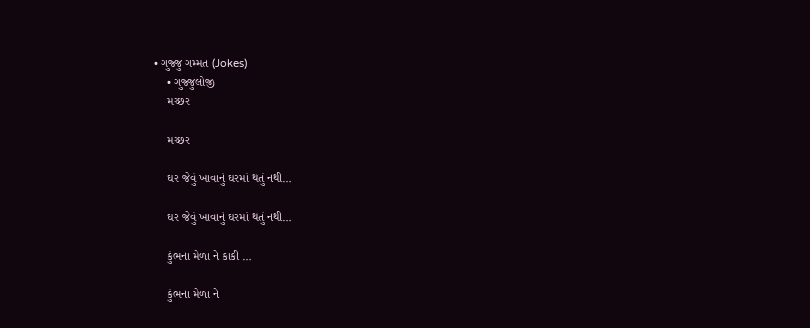• ગુજ્જુ ગમ્મત (Jokes)
    • ગુજ્જુલોજી
    મચ્છર

    મચ્છર

    ઘર જેવું ખાવાનું ઘરમાં થતું નથી…

    ઘર જેવું ખાવાનું ઘરમાં થતું નથી…

    કુંભના મેળા ને કાકી …

    કુંભના મેળા ને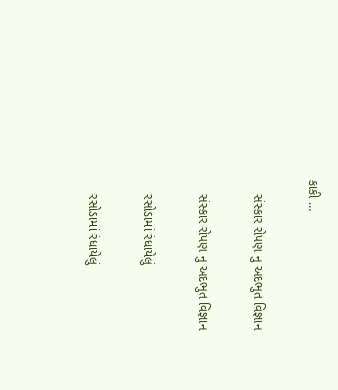કાકી …

    સંસ્કાર રોપણ નુ અદભુત વિજ્ઞાન

    સંસ્કાર રોપણ નુ અદભુત વિજ્ઞાન

    રસોડામાં રંધાયેલું

    રસોડામાં રંધાયેલું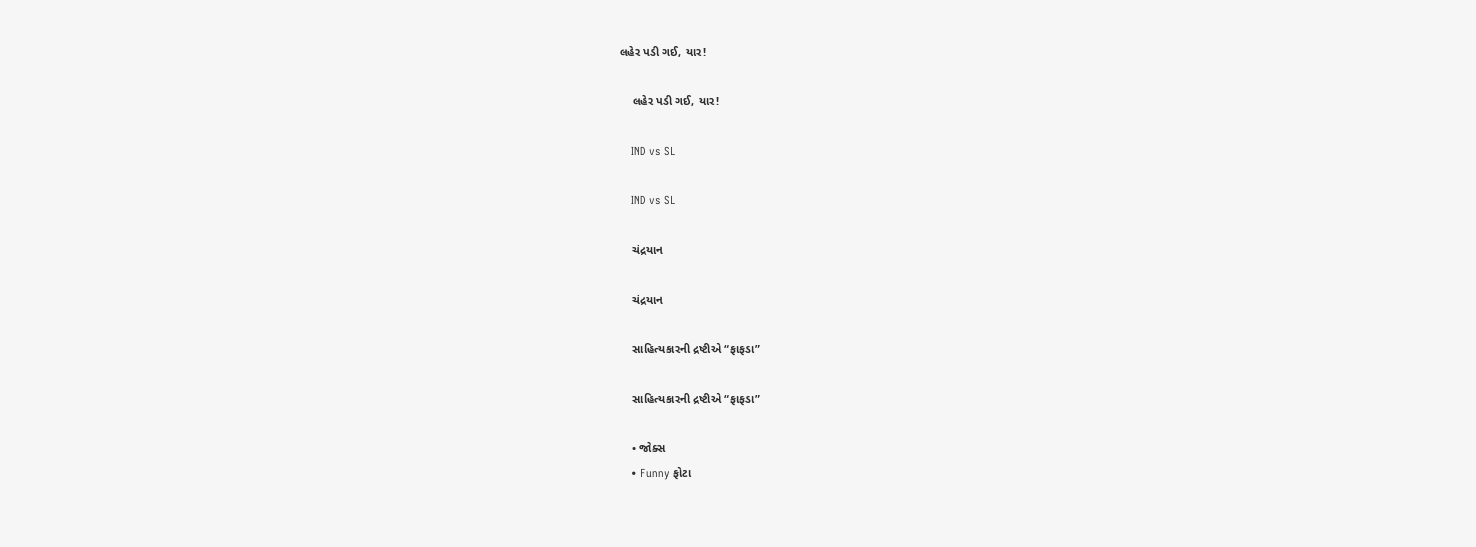લહેર પડી ગઈ, યાર!

    લહેર પડી ગઈ, યાર!

    IND vs SL

    IND vs SL

    ચંદ્રયાન

    ચંદ્રયાન

    સાહિત્યકારની દ્રષ્ટીએ “ફાફડા”

    સાહિત્યકારની દ્રષ્ટીએ “ફાફડા”

    • જોક્સ
    • Funny ફોટા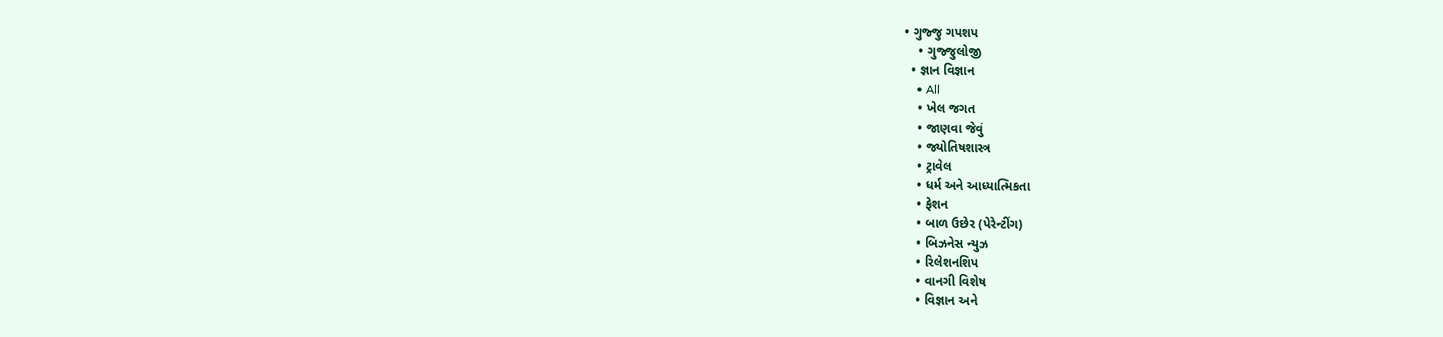• ગુજ્જુ ગપશપ
    • ગુજ્જુલોજી
  • જ્ઞાન વિજ્ઞાન
    • All
    • ખેલ જગત
    • જાણવા જેવું
    • જ્યોતિષશાસ્ત્ર
    • ટ્રાવેલ
    • ધર્મ અને આધ્યાત્મિકતા
    • ફેશન
    • બાળ ઉછેર (પેરેન્ટીંગ)
    • બિઝનેસ ન્યુઝ
    • રિલેશનશિપ
    • વાનગી વિશેષ
    • વિજ્ઞાન અને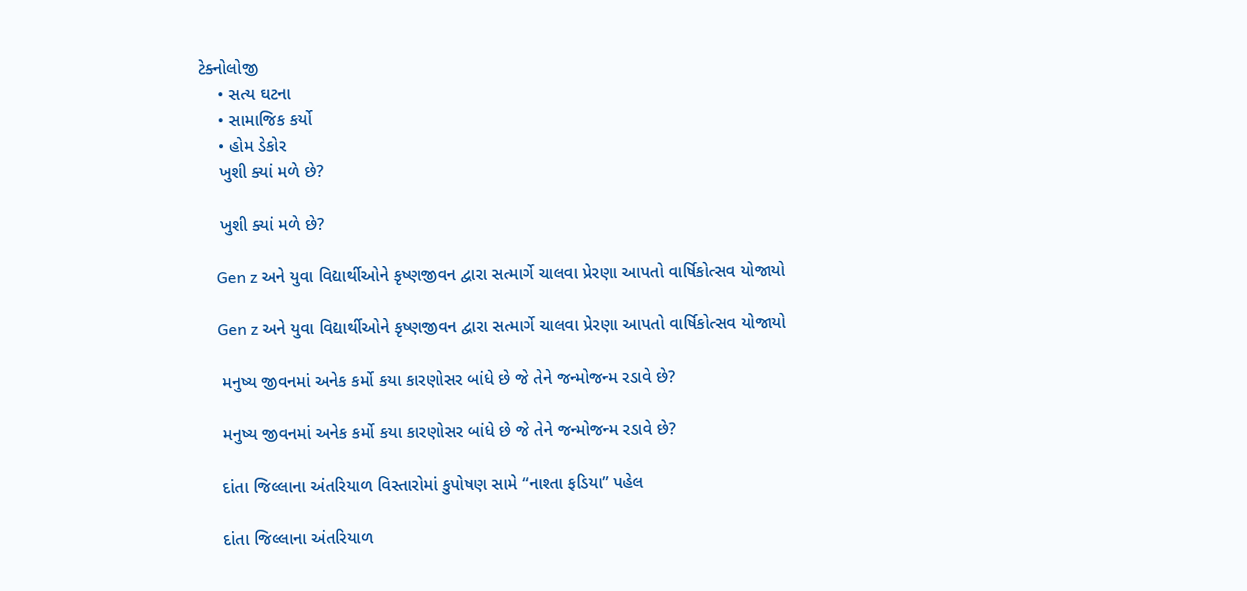ટેક્નોલોજી
    • સત્ય ઘટના
    • સામાજિક કર્યો
    • હોમ ડેકોર
    ખુશી ક્યાં મળે છે?

    ખુશી ક્યાં મળે છે?

    Gen z અને યુવા વિદ્યાર્થીઓને કૃષ્ણજીવન દ્વારા સત્માર્ગે ચાલવા પ્રેરણા આપતો વાર્ષિકોત્સવ યોજાયો

    Gen z અને યુવા વિદ્યાર્થીઓને કૃષ્ણજીવન દ્વારા સત્માર્ગે ચાલવા પ્રેરણા આપતો વાર્ષિકોત્સવ યોજાયો

    મનુષ્ય જીવનમાં અનેક કર્મો કયા કારણોસર બાંધે છે જે તેને જન્મોજન્મ રડાવે છે?

    મનુષ્ય જીવનમાં અનેક કર્મો કયા કારણોસર બાંધે છે જે તેને જન્મોજન્મ રડાવે છે?

    દાંતા જિલ્લાના અંતરિયાળ વિસ્તારોમાં કુપોષણ સામે “નાશ્તા ફડિયા” પહેલ

    દાંતા જિલ્લાના અંતરિયાળ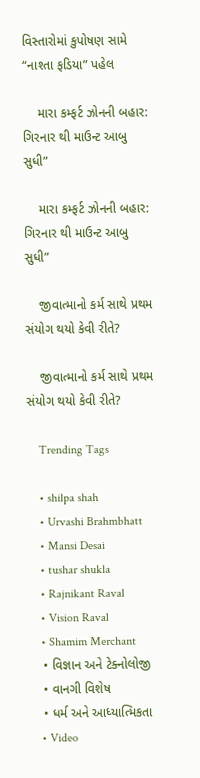વિસ્તારોમાં કુપોષણ સામે “નાશ્તા ફડિયા” પહેલ

    મારા કમ્ફર્ટ ઝોનની બહાર: ગિરનાર થી માઉન્ટ આબુ સુધી”

    મારા કમ્ફર્ટ ઝોનની બહાર: ગિરનાર થી માઉન્ટ આબુ સુધી”

    જીવાત્માનો કર્મ સાથે પ્રથમ સંયોગ થયો કેવી રીતે?

    જીવાત્માનો કર્મ સાથે પ્રથમ સંયોગ થયો કેવી રીતે?

    Trending Tags

    • shilpa shah
    • Urvashi Brahmbhatt
    • Mansi Desai
    • tushar shukla
    • Rajnikant Raval
    • Vision Raval
    • Shamim Merchant
    • વિજ્ઞાન અને ટેક્નોલોજી
    • વાનગી વિશેષ
    • ધર્મ અને આધ્યાત્મિકતા
    • Video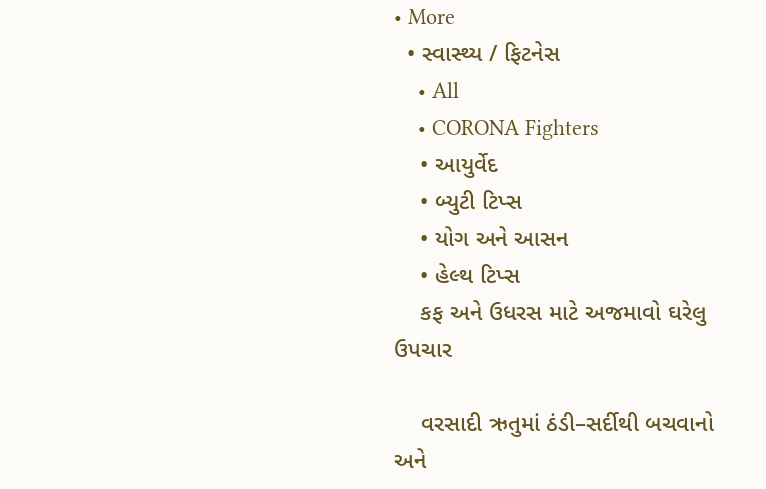• More
  • સ્વાસ્થ્ય / ફિટનેસ
    • All
    • CORONA Fighters
    • આયુર્વેદ
    • બ્યુટી ટિપ્સ
    • યોગ અને આસન
    • હેલ્થ ટિપ્સ
    કફ અને ઉધરસ માટે અજમાવો ઘરેલુ ઉપચાર

    વરસાદી ઋતુમાં ઠંડી–સર્દીથી બચવાનો અને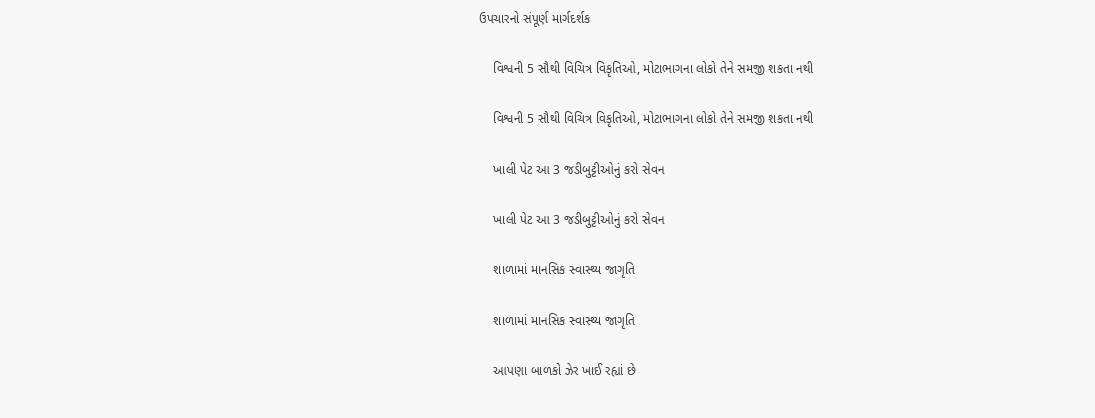ઉપચારનો સંપૂર્ણ માર્ગદર્શક

    વિશ્વની 5 સૌથી વિચિત્ર વિકૃતિઓ, મોટાભાગના લોકો તેને સમજી શકતા નથી

    વિશ્વની 5 સૌથી વિચિત્ર વિકૃતિઓ, મોટાભાગના લોકો તેને સમજી શકતા નથી

    ખાલી પેટ આ 3 જડીબુટ્ટીઓનું કરો સેવન

    ખાલી પેટ આ 3 જડીબુટ્ટીઓનું કરો સેવન

    શાળામાં માનસિક સ્વાસ્થ્ય જાગૃતિ

    શાળામાં માનસિક સ્વાસ્થ્ય જાગૃતિ

    આપણા બાળકો ઝેર ખાઈ રહ્યાં છે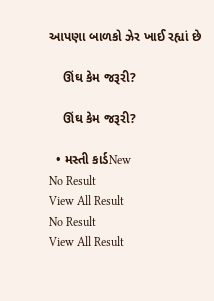આપણા બાળકો ઝેર ખાઈ રહ્યાં છે

    ઊંઘ કેમ જરૂરી?

    ઊંઘ કેમ જરૂરી?

  • મસ્તી કાર્ડNew
No Result
View All Result
No Result
View All Result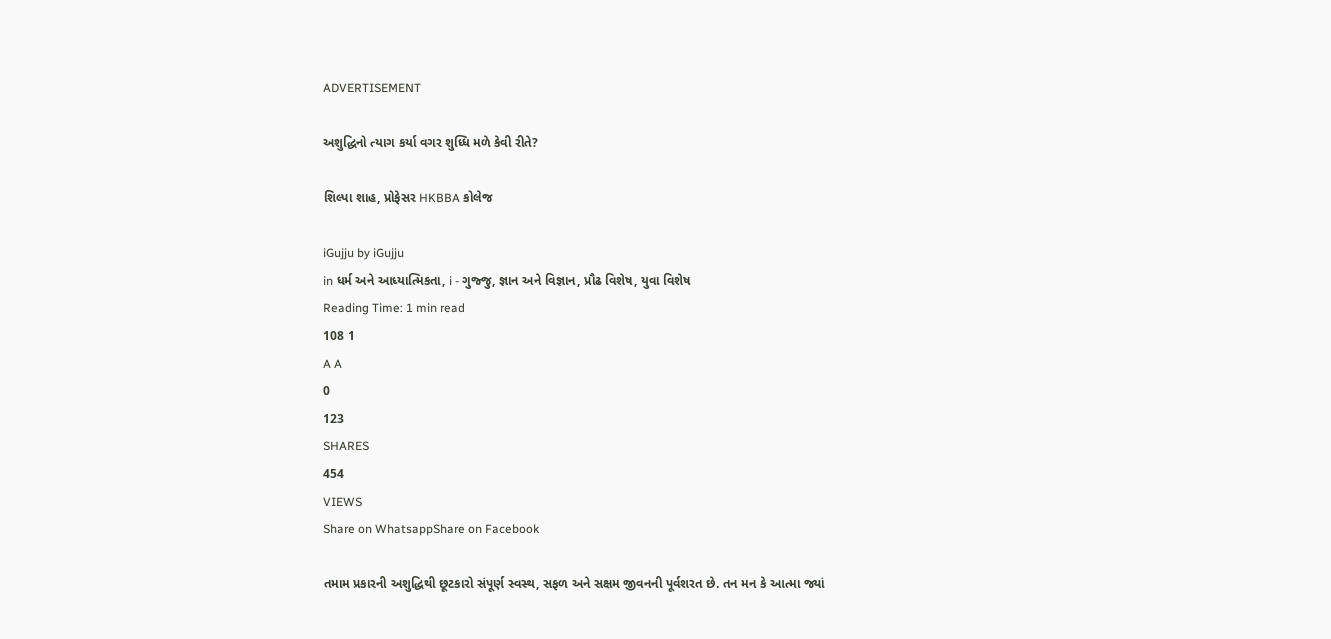ADVERTISEMENT

અશુદ્ધિનો ત્યાગ કર્યા વગર શુધ્ધિ મળે કેવી રીતે?

શિલ્પા શાહ, પ્રોફેસર HKBBA કોલેજ

iGujju by iGujju
in ધર્મ અને આધ્યાત્મિકતા, i - ગુજ્જુ, જ્ઞાન અને વિજ્ઞાન, પ્રૌઢ વિશેષ, યુવા વિશેષ
Reading Time: 1 min read
108 1
A A
0
123
SHARES
454
VIEWS
Share on WhatsappShare on Facebook

તમામ પ્રકારની અશુદ્ધિથી છૂટકારો સંપૂર્ણ સ્વસ્થ, સફળ અને સક્ષમ જીવનની પૂર્વશરત છે. તન મન કે આત્મા જ્યાં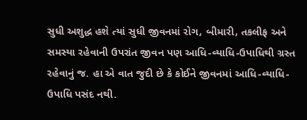સુધી અશુદ્ધ હશે ત્યાં સુધી જીવનમાં રોગ, બીમારી, તકલીફ અને સમસ્યા રહેવાની ઉપરાંત જીવન પણ આધિ-વ્યાધિ-ઉપાધિથી ગ્રસ્ત રહેવાનું જ. હા એ વાત જુદી છે કે કોઈને જીવનમાં આધિ-વ્યાધિ-ઉપાધિ પસંદ નથી.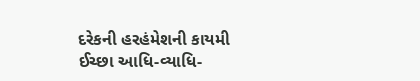દરેકની હરહંમેશની કાયમી ઈચ્છા આધિ-વ્યાધિ-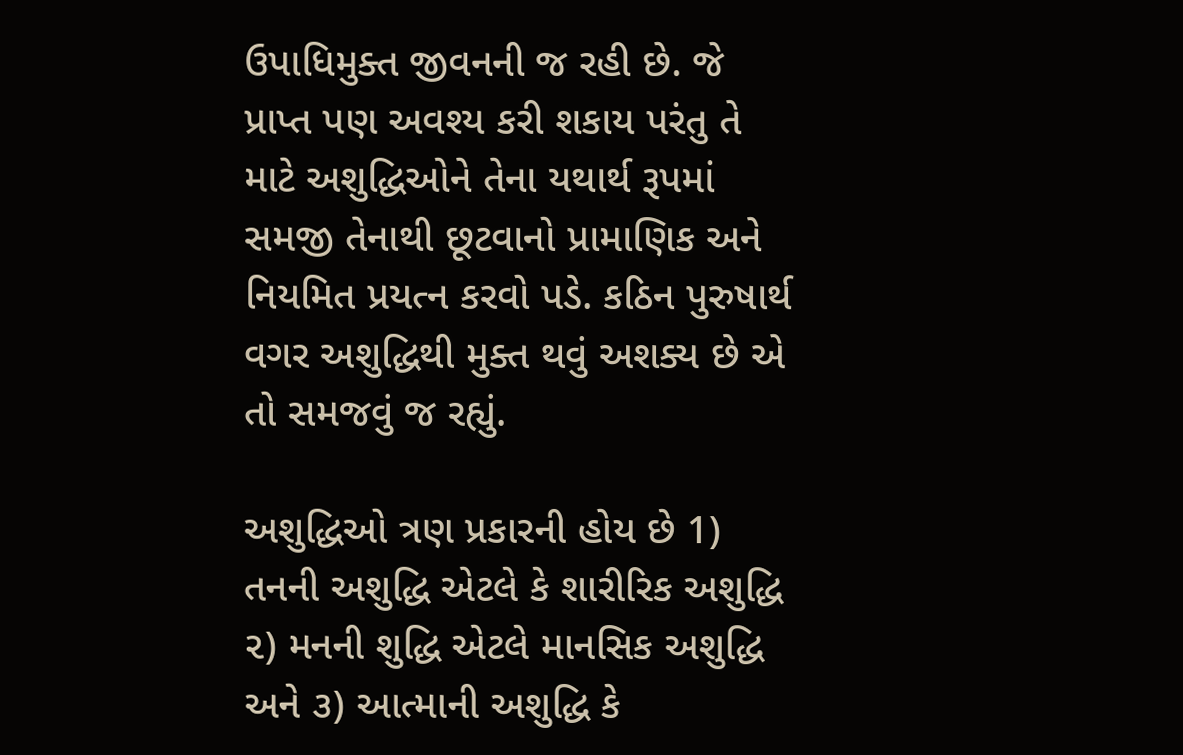ઉપાધિમુક્ત જીવનની જ રહી છે. જે પ્રાપ્ત પણ અવશ્ય કરી શકાય પરંતુ તે માટે અશુદ્ધિઓને તેના યથાર્થ રૂપમાં સમજી તેનાથી છૂટવાનો પ્રામાણિક અને નિયમિત પ્રયત્ન કરવો પડે. કઠિન પુરુષાર્થ વગર અશુદ્ધિથી મુક્ત થવું અશક્ય છે એ તો સમજવું જ રહ્યું.

અશુદ્ધિઓ ત્રણ પ્રકારની હોય છે 1) તનની અશુદ્ધિ એટલે કે શારીરિક અશુદ્ધિ ૨) મનની શુદ્ધિ એટલે માનસિક અશુદ્ધિ અને ૩) આત્માની અશુદ્ધિ કે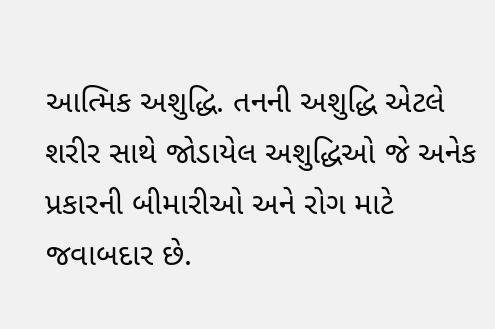આત્મિક અશુદ્ધિ. તનની અશુદ્ધિ એટલે શરીર સાથે જોડાયેલ અશુદ્ધિઓ જે અનેક પ્રકારની બીમારીઓ અને રોગ માટે જવાબદાર છે.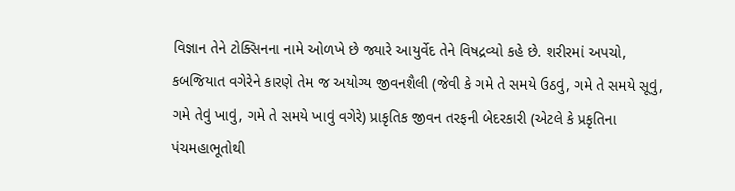વિજ્ઞાન તેને ટોક્સિનના નામે ઓળખે છે જ્યારે આયુર્વેદ તેને વિષદ્રવ્યો કહે છે. શરીરમાં અપચો, કબજિયાત વગેરેને કારણે તેમ જ અયોગ્ય જીવનશૈલી (જેવી કે ગમે તે સમયે ઉઠવું, ગમે તે સમયે સૂવું, ગમે તેવું ખાવું, ગમે તે સમયે ખાવું વગેરે) પ્રાકૃતિક જીવન તરફની બેદરકારી (એટલે કે પ્રકૃતિના પંચમહાભૂતોથી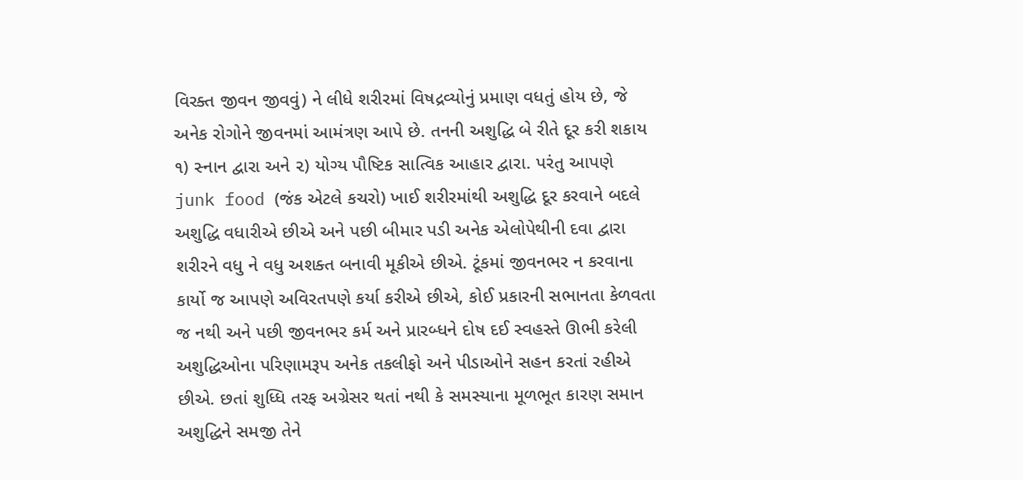વિરક્ત જીવન જીવવું) ને લીધે શરીરમાં વિષદ્રવ્યોનું પ્રમાણ વધતું હોય છે, જે અનેક રોગોને જીવનમાં આમંત્રણ આપે છે. તનની અશુદ્ધિ બે રીતે દૂર કરી શકાય ૧) સ્નાન દ્વારા અને ૨) યોગ્ય પૌષ્ટિક સાત્વિક આહાર દ્વારા. પરંતુ આપણે junk food (જંક એટલે કચરો) ખાઈ શરીરમાંથી અશુદ્ધિ દૂર કરવાને બદલે અશુદ્ધિ વધારીએ છીએ અને પછી બીમાર પડી અનેક એલોપેથીની દવા દ્વારા શરીરને વધુ ને વધુ અશક્ત બનાવી મૂકીએ છીએ. ટૂંકમાં જીવનભર ન કરવાના કાર્યો જ આપણે અવિરતપણે કર્યા કરીએ છીએ, કોઈ પ્રકારની સભાનતા કેળવતા જ નથી અને પછી જીવનભર કર્મ અને પ્રારબ્ધને દોષ દઈ સ્વહસ્તે ઊભી કરેલી અશુદ્ધિઓના પરિણામરૂપ અનેક તકલીફો અને પીડાઓને સહન કરતાં રહીએ છીએ. છતાં શુધ્ધિ તરફ અગ્રેસર થતાં નથી કે સમસ્યાના મૂળભૂત કારણ સમાન અશુદ્ધિને સમજી તેને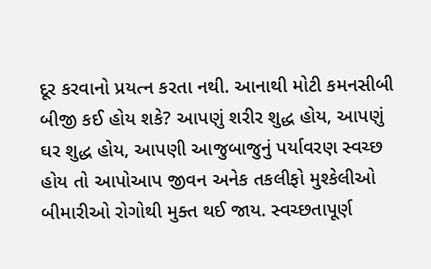દૂર કરવાનો પ્રયત્ન કરતા નથી. આનાથી મોટી કમનસીબી બીજી કઈ હોય શકે? આપણું શરીર શુદ્ધ હોય, આપણું ઘર શુદ્ધ હોય, આપણી આજુબાજુનું પર્યાવરણ સ્વચ્છ હોય તો આપોઆપ જીવન અનેક તકલીફો મુશ્કેલીઓ બીમારીઓ રોગોથી મુક્ત થઈ જાય. સ્વચ્છતાપૂર્ણ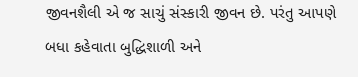જીવનશૈલી એ જ સાચું સંસ્કારી જીવન છે. પરંતુ આપણે બધા કહેવાતા બુદ્ધિશાળી અને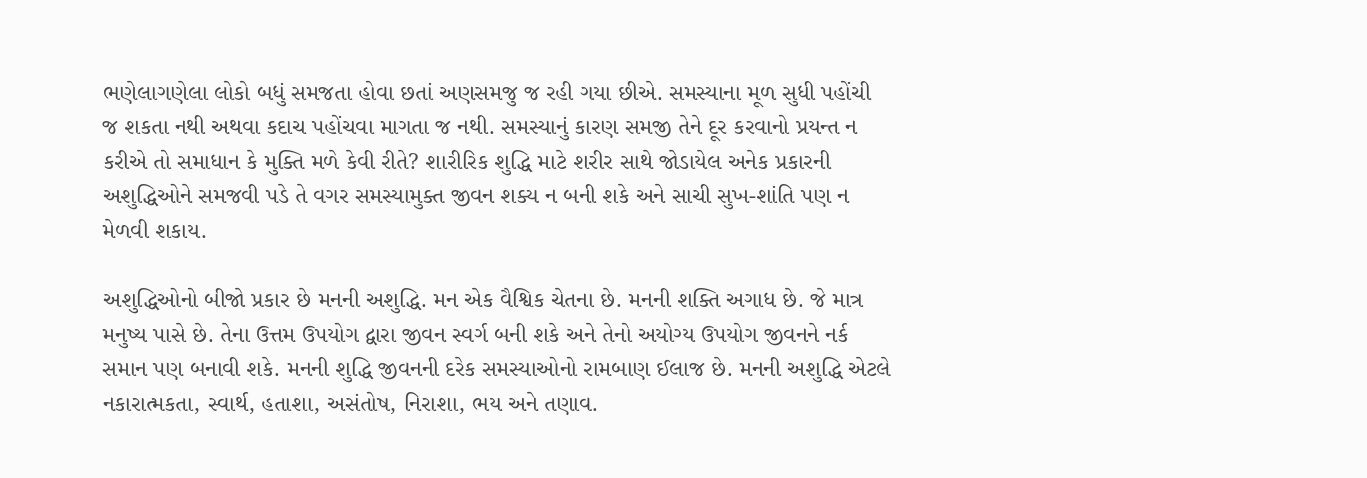ભણેલાગણેલા લોકો બધું સમજતા હોવા છતાં અણસમજુ જ રહી ગયા છીએ. સમસ્યાના મૂળ સુધી પહોંચી જ શકતા નથી અથવા કદાચ પહોંચવા માગતા જ નથી. સમસ્યાનું કારણ સમજી તેને દૂર કરવાનો પ્રયન્ત ન કરીએ તો સમાધાન કે મુક્તિ મળે કેવી રીતે? શારીરિક શુદ્ધિ માટે શરીર સાથે જોડાયેલ અનેક પ્રકારની અશુદ્ધિઓને સમજવી પડે તે વગર સમસ્યામુક્ત જીવન શક્ય ન બની શકે અને સાચી સુખ-શાંતિ પણ ન મેળવી શકાય.

અશુદ્ધિઓનો બીજો પ્રકાર છે મનની અશુદ્ધિ. મન એક વૈશ્વિક ચેતના છે. મનની શક્તિ અગાધ છે. જે માત્ર મનુષ્ય પાસે છે. તેના ઉત્તમ ઉપયોગ દ્વારા જીવન સ્વર્ગ બની શકે અને તેનો અયોગ્ય ઉપયોગ જીવનને નર્ક સમાન પણ બનાવી શકે. મનની શુદ્ધિ જીવનની દરેક સમસ્યાઓનો રામબાણ ઈલાજ છે. મનની અશુદ્ધિ એટલે નકારાત્મકતા, સ્વાર્થ, હતાશા, અસંતોષ, નિરાશા, ભય અને તણાવ.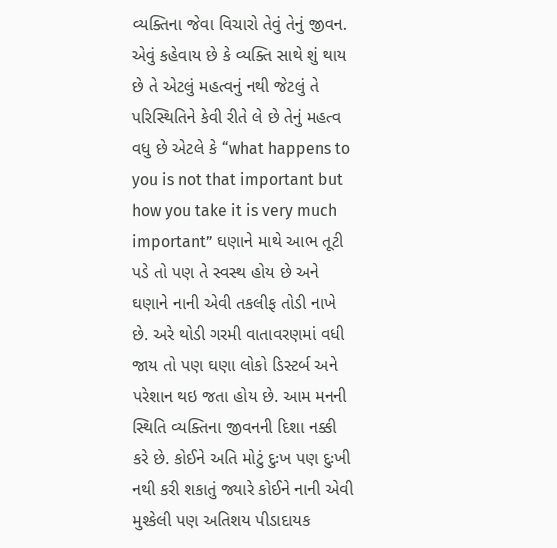વ્યક્તિના જેવા વિચારો તેવું તેનું જીવન. એવું કહેવાય છે કે વ્યક્તિ સાથે શું થાય છે તે એટલું મહત્વનું નથી જેટલું તે પરિસ્થિતિને કેવી રીતે લે છે તેનું મહત્વ વધુ છે એટલે કે “what happens to you is not that important but how you take it is very much important” ઘણાને માથે આભ તૂટી પડે તો પણ તે સ્વસ્થ હોય છે અને ઘણાને નાની એવી તકલીફ તોડી નાખે છે. અરે થોડી ગરમી વાતાવરણમાં વધી જાય તો પણ ઘણા લોકો ડિસ્ટર્બ અને પરેશાન થઇ જતા હોય છે. આમ મનની સ્થિતિ વ્યક્તિના જીવનની દિશા નક્કી કરે છે. કોઈને અતિ મોટું દુઃખ પણ દુઃખી નથી કરી શકાતું જ્યારે કોઈને નાની એવી મુશ્કેલી પણ અતિશય પીડાદાયક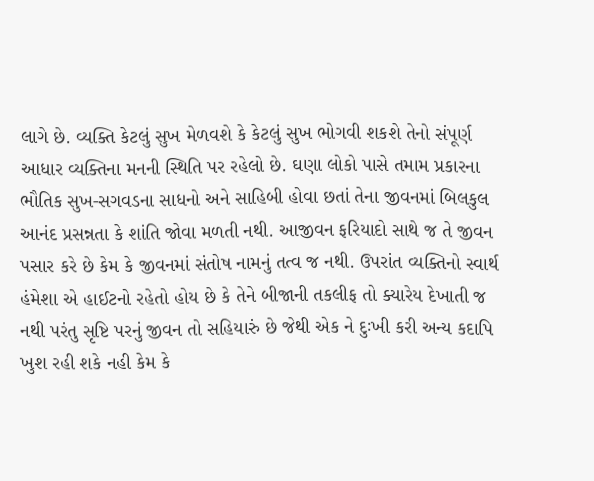લાગે છે. વ્યક્તિ કેટલું સુખ મેળવશે કે કેટલું સુખ ભોગવી શકશે તેનો સંપૂર્ણ આધાર વ્યક્તિના મનની સ્થિતિ પર રહેલો છે. ઘણા લોકો પાસે તમામ પ્રકારના ભૌતિક સુખ-સગવડના સાધનો અને સાહિબી હોવા છતાં તેના જીવનમાં બિલકુલ આનંદ પ્રસન્નતા કે શાંતિ જોવા મળતી નથી. આજીવન ફરિયાદો સાથે જ તે જીવન પસાર કરે છે કેમ કે જીવનમાં સંતોષ નામનું તત્વ જ નથી. ઉપરાંત વ્યક્તિનો સ્વાર્થ હંમેશા એ હાઈટનો રહેતો હોય છે કે તેને બીજાની તકલીફ તો ક્યારેય દેખાતી જ નથી પરંતુ સૃષ્ટિ પરનું જીવન તો સહિયારું છે જેથી એક ને દુઃખી કરી અન્ય કદાપિ ખુશ રહી શકે નહી કેમ કે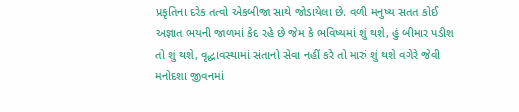પ્રકૃતિના દરેક તત્વો એકબીજા સાથે જોડાયેલા છે. વળી મનુષ્ય સતત કોઈ અજ્ઞાત ભયની જાળમાં કેદ રહે છે જેમ કે ભવિષ્યમાં શું થશે, હું બીમાર પડીશ તો શું થશે, વૃદ્ધાવસ્થામાં સંતાનો સેવા નહીં કરે તો મારું શું થશે વગેરે જેવી મનોદશા જીવનમાં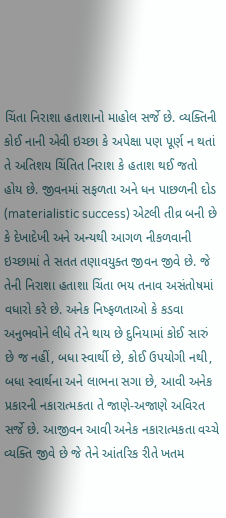ચિંતા નિરાશા હતાશાનો માહોલ સર્જે છે. વ્યક્તિની કોઈ નાની એવી ઇચ્છા કે અપેક્ષા પણ પૂર્ણ ન થતાં તે અતિશય ચિંતિત નિરાશ કે હતાશ થઈ જતો હોય છે. જીવનમાં સફળતા અને ધન પાછળની દોડ (materialistic success) એટલી તીવ્ર બની છે કે દેખાદેખી અને અન્યથી આગળ નીકળવાની ઇચ્છામાં તે સતત તણાવયુક્ત જીવન જીવે છે. જે તેની નિરાશા હતાશા ચિંતા ભય તનાવ અસંતોષમાં વધારો કરે છે. અનેક નિષ્ફળતાઓ કે કડવા અનુભવોને લીધે તેને થાય છે દુનિયામાં કોઈ સારું છે જ નહીં, બધા સ્વાર્થી છે, કોઈ ઉપયોગી નથી, બધા સ્વાર્થના અને લાભના સગા છે, આવી અનેક પ્રકારની નકારાત્મકતા તે જાણે-અજાણે અવિરત સર્જે છે. આજીવન આવી અનેક નકારાત્મકતા વચ્ચે વ્યક્તિ જીવે છે જે તેને આંતરિક રીતે ખતમ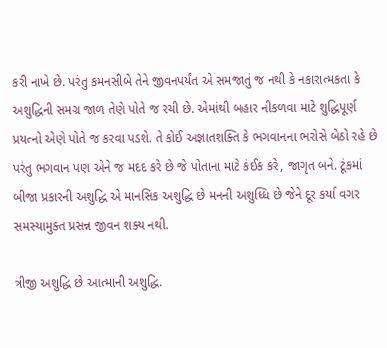કરી નાખે છે. પરંતુ કમનસીબે તેને જીવનપર્યંત એ સમજાતું જ નથી કે નકારાત્મકતા કે અશુદ્ધિની સમગ્ર જાળ તેણે પોતે જ રચી છે. એમાંથી બહાર નીકળવા માટે શુદ્ધિપૂર્ણ પ્રયત્નો એણે પોતે જ કરવા પડશે. તે કોઈ અજ્ઞાતશક્તિ કે ભગવાનના ભરોસે બેઠો રહે છે પરંતુ ભગવાન પણ એને જ મદદ કરે છે જે પોતાના માટે કંઈક કરે, જાગૃત બને. ટૂંકમાં બીજા પ્રકારની અશુદ્ધિ એ માનસિક અશુદ્ધિ છે મનની અશુધ્ધિ છે જેને દૂર કર્યા વગર સમસ્યામુક્ત પ્રસન્ન જીવન શક્ય નથી.

ત્રીજી અશુદ્ધિ છે આત્માની અશુદ્ધિ.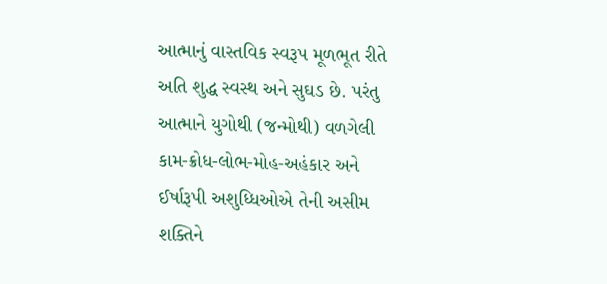આત્માનું વાસ્તવિક સ્વરૂપ મૂળભૂત રીતે અતિ શુદ્ધ સ્વસ્થ અને સુઘડ છે. પરંતુ આત્માને યુગોથી (જન્મોથી) વળગેલી કામ-ક્રોધ-લોભ-મોહ-અહંકાર અને ઈર્ષારૂપી અશુધ્ધિઓએ તેની અસીમ શક્તિને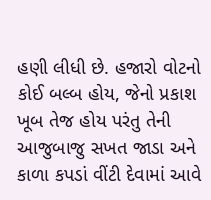હણી લીધી છે. હજારો વોટનો કોઈ બલ્બ હોય, જેનો પ્રકાશ ખૂબ તેજ હોય પરંતુ તેની આજુબાજુ સખત જાડા અને કાળા કપડાં વીંટી દેવામાં આવે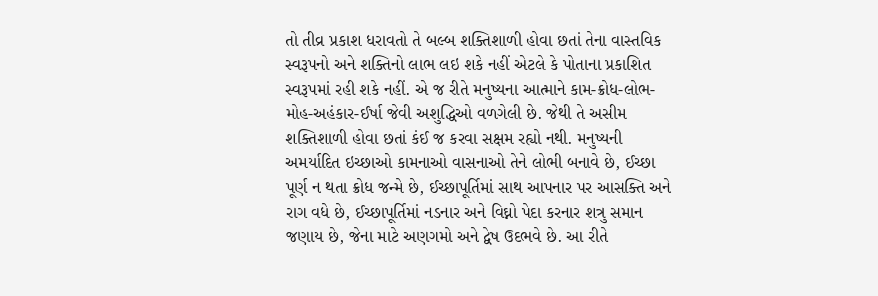તો તીવ્ર પ્રકાશ ધરાવતો તે બલ્બ શક્તિશાળી હોવા છતાં તેના વાસ્તવિક સ્વરૂપનો અને શક્તિનો લાભ લઇ શકે નહીં એટલે કે પોતાના પ્રકાશિત સ્વરૂપમાં રહી શકે નહીં. એ જ રીતે મનુષ્યના આત્માને કામ-ક્રોધ-લોભ-મોહ-અહંકાર-ઈર્ષા જેવી અશુદ્ધિઓ વળગેલી છે. જેથી તે અસીમ શક્તિશાળી હોવા છતાં કંઈ જ કરવા સક્ષમ રહ્યો નથી. મનુષ્યની અમર્યાદિત ઇચ્છાઓ કામનાઓ વાસનાઓ તેને લોભી બનાવે છે, ઈચ્છા પૂર્ણ ન થતા ક્રોધ જન્મે છે, ઈચ્છાપૂર્તિમાં સાથ આપનાર પર આસક્તિ અને રાગ વધે છે, ઈચ્છાપૂર્તિમાં નડનાર અને વિઘ્નો પેદા કરનાર શત્રુ સમાન જણાય છે, જેના માટે અણગમો અને દ્વેષ ઉદભવે છે. આ રીતે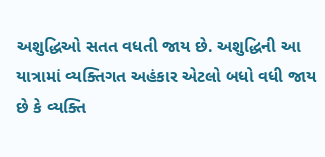અશુદ્ધિઓ સતત વધતી જાય છે. અશુદ્ધિની આ યાત્રામાં વ્યક્તિગત અહંકાર એટલો બધો વધી જાય છે કે વ્યક્તિ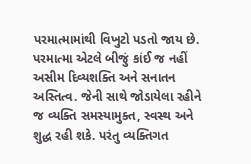પરમાત્મામાંથી વિખુટો પડતો જાય છે. પરમાત્મા એટલે બીજું કાંઈ જ નહીં અસીમ દિવ્યશક્તિ અને સનાતન અસ્તિત્વ. જેની સાથે જોડાયેલા રહીને જ વ્યક્તિ સમસ્યામુક્ત, સ્વસ્થ અને શુદ્ધ રહી શકે. પરંતુ વ્યક્તિગત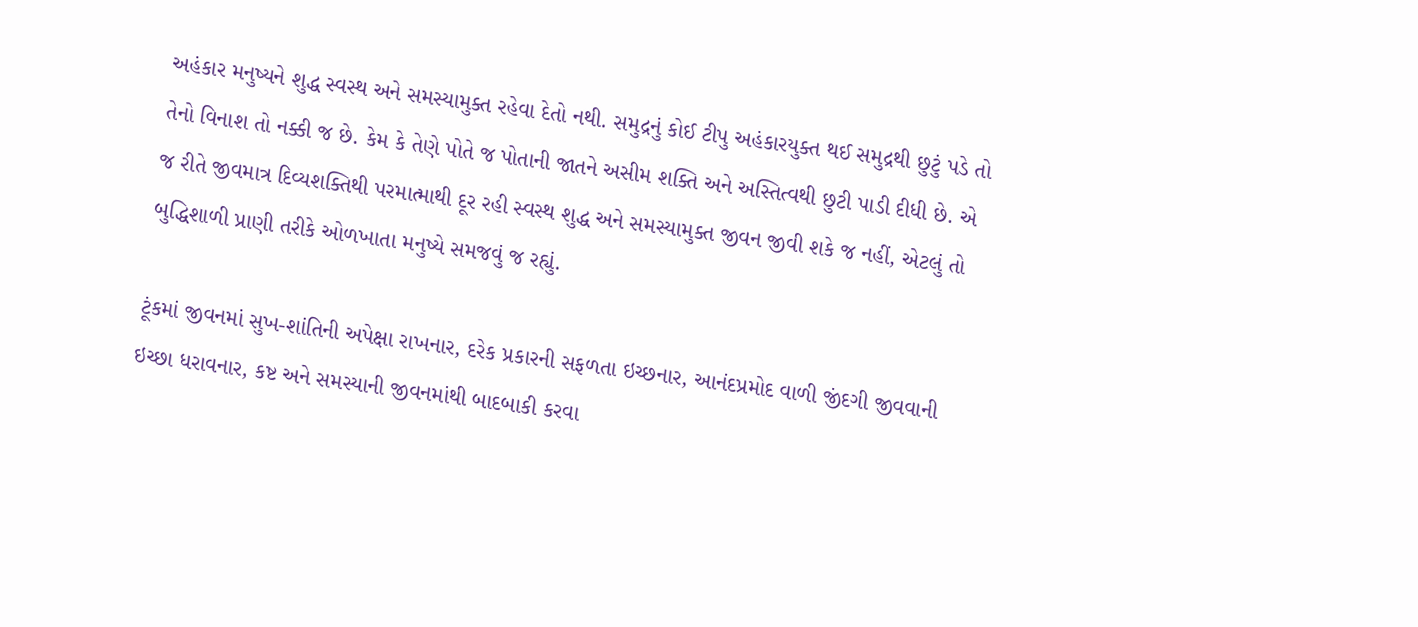અહંકાર મનુષ્યને શુદ્ધ સ્વસ્થ અને સમસ્યામુક્ત રહેવા દેતો નથી. સમુદ્રનું કોઈ ટીપુ અહંકારયુક્ત થઈ સમુદ્રથી છુટું પડે તો તેનો વિનાશ તો નક્કી જ છે. કેમ કે તેણે પોતે જ પોતાની જાતને અસીમ શક્તિ અને અસ્તિત્વથી છુટી પાડી દીધી છે. એ જ રીતે જીવમાત્ર દિવ્યશક્તિથી પરમાત્માથી દૂર રહી સ્વસ્થ શુદ્ધ અને સમસ્યામુક્ત જીવન જીવી શકે જ નહીં, એટલું તો બુદ્ધિશાળી પ્રાણી તરીકે ઓળખાતા મનુષ્યે સમજવું જ રહ્યું.

ટૂંકમાં જીવનમાં સુખ-શાંતિની અપેક્ષા રાખનાર, દરેક પ્રકારની સફળતા ઇચ્છનાર, આનંદપ્રમોદ વાળી જીંદગી જીવવાની ઇચ્છા ધરાવનાર, કષ્ટ અને સમસ્યાની જીવનમાંથી બાદબાકી કરવા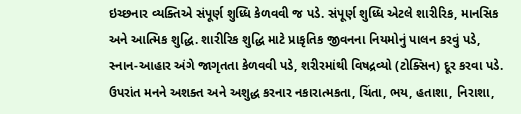ઇચ્છનાર વ્યક્તિએ સંપૂર્ણ શુધ્ધિ કેળવવી જ પડે. સંપૂર્ણ શુધ્ધિ એટલે શારીરિક, માનસિક અને આત્મિક શુદ્ધિ. શારીરિક શુદ્ધિ માટે પ્રાકૃતિક જીવનના નિયમોનું પાલન કરવું પડે, સ્નાન-આહાર અંગે જાગૃતતા કેળવવી પડે, શરીરમાંથી વિષદ્રવ્યો (ટોક્સિન) દૂર કરવા પડે. ઉપરાંત મનને અશક્ત અને અશુદ્ધ કરનાર નકારાત્મકતા, ચિંતા, ભય, હતાશા, નિરાશા,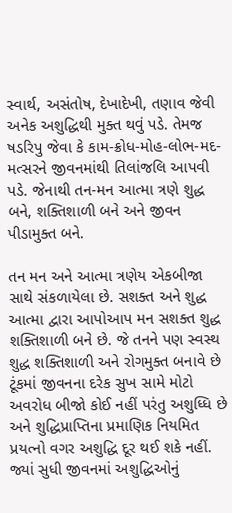સ્વાર્થ, અસંતોષ, દેખાદેખી, તણાવ જેવી અનેક અશુદ્ધિથી મુક્ત થવું પડે. તેમજ ષડરિપુ જેવા કે કામ-ક્રોધ-મોહ-લોભ-મદ-મત્સરને જીવનમાંથી તિલાંજલિ આપવી પડે. જેનાથી તન-મન આત્મા ત્રણે શુદ્ધ બને, શક્તિશાળી બને અને જીવન પીડામુક્ત બને.

તન મન અને આત્મા ત્રણેય એકબીજા સાથે સંકળાયેલા છે. સશક્ત અને શુદ્ધ આત્મા દ્વારા આપોઆપ મન સશક્ત શુદ્ધ શક્તિશાળી બને છે. જે તનને પણ સ્વસ્થ શુદ્ધ શક્તિશાળી અને રોગમુક્ત બનાવે છે ટૂંકમાં જીવનના દરેક સુખ સામે મોટો અવરોધ બીજો કોઈ નહીં પરંતુ અશુધ્ધિ છે અને શુદ્ધિપ્રાપ્તિના પ્રમાણિક નિયમિત પ્રયત્નો વગર અશુદ્ધિ દૂર થઈ શકે નહીં. જ્યાં સુધી જીવનમાં અશુદ્ધિઓનું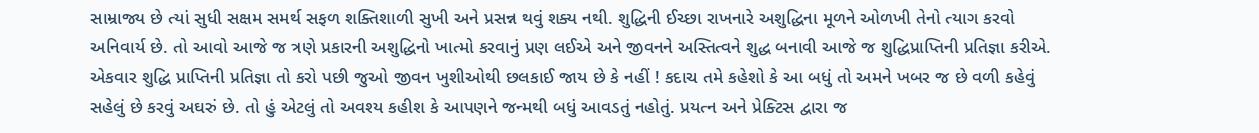સામ્રાજ્ય છે ત્યાં સુધી સક્ષમ સમર્થ સફળ શક્તિશાળી સુખી અને પ્રસન્ન થવું શક્ય નથી. શુદ્ધિની ઈચ્છા રાખનારે અશુદ્ધિના મૂળને ઓળખી તેનો ત્યાગ કરવો અનિવાર્ય છે. તો આવો આજે જ ત્રણે પ્રકારની અશુદ્ધિનો ખાત્મો કરવાનું પ્રણ લઈએ અને જીવનને અસ્તિત્વને શુદ્ધ બનાવી આજે જ શુદ્ધિપ્રાપ્તિની પ્રતિજ્ઞા કરીએ. એકવાર શુદ્ધિ પ્રાપ્તિની પ્રતિજ્ઞા તો કરો પછી જુઓ જીવન ખુશીઓથી છલકાઈ જાય છે કે નહીં ! કદાચ તમે કહેશો કે આ બધું તો અમને ખબર જ છે વળી કહેવું સહેલું છે કરવું અઘરું છે. તો હું એટલું તો અવશ્ય કહીશ કે આપણને જન્મથી બધું આવડતું નહોતું. પ્રયત્ન અને પ્રેક્ટિસ દ્વારા જ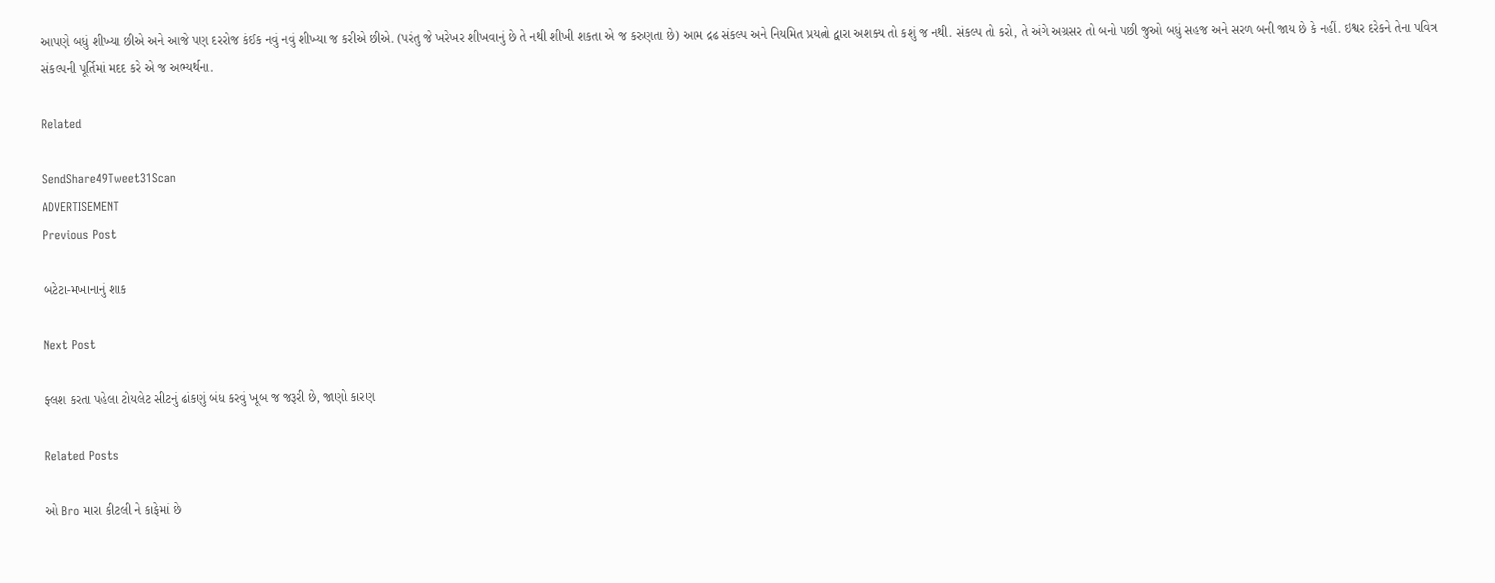આપણે બધું શીખ્યા છીએ અને આજે પણ દરરોજ કંઈક નવું નવું શીખ્યા જ કરીએ છીએ. (પરંતુ જે ખરેખર શીખવાનું છે તે નથી શીખી શકતા એ જ કરુણતા છે) આમ દ્રઢ સંકલ્પ અને નિયમિત પ્રયત્નો દ્વારા અશક્ય તો કશું જ નથી. સંકલ્પ તો કરો, તે અંગે અગ્રસર તો બનો પછી જુઓ બધું સહજ અને સરળ બની જાય છે કે નહીં. ઇશ્વર દરેકને તેના પવિત્ર સંકલ્પની પૂર્તિમાં મદદ કરે એ જ અભ્યર્થના.

Related

SendShare49Tweet31Scan
ADVERTISEMENT
Previous Post

બટેટા-મખાનાનું શાક

Next Post

ફ્લશ કરતા પહેલા ટોયલેટ સીટનું ઢાંકણું બંધ કરવું ખૂબ જ જરૂરી છે, જાણો કારણ

Related Posts

ઓ Bro મારા કીટલી ને કાફેમાં છે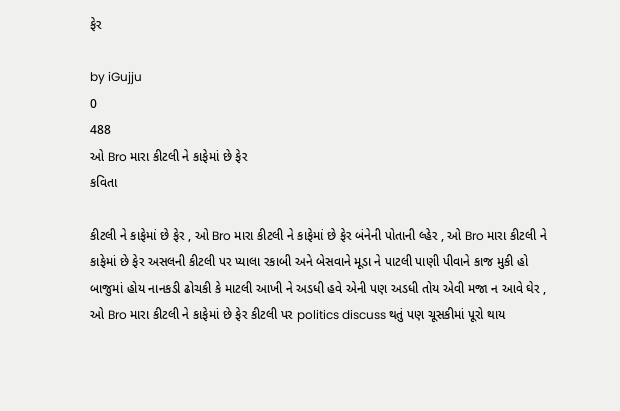ફેર

by iGujju
0
488
ઓ Bro મારા કીટલી ને કાફેમાં છે ફેર
કવિતા

કીટલી ને કાફેમાં છે ફેર , ઓ Bro મારા કીટલી ને કાફેમાં છે ફેર બંનેની પોતાની લ્હેર , ઓ Bro મારા કીટલી ને કાફેમાં છે ફેર અસલની કીટલી પર પ્યાલા રકાબી અને બેસવાને મૂડા ને પાટલી પાણી પીવાને કાજ મુકી હો બાજુમાં હોય નાનકડી ઢોચકી કે માટલી આખી ને અડધી હવે એની પણ અડધી તોય એવી મજા ન આવે ઘેર , ઓ Bro મારા કીટલી ને કાફેમાં છે ફેર કીટલી પર politics discuss થતું પણ ચૂસકીમાં પૂરો થાય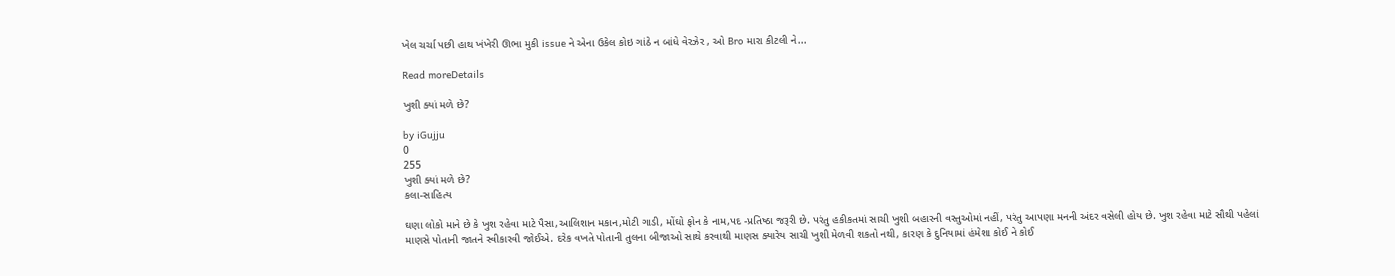ખેલ ચર્ચા પછી હાથ ખંખેરી ઊભા મુકી issue ને એના ઉકેલ કોઇ ગાંઠે ન બાંધે વેરઝેર , ઓ Bro મારા કીટલી ને...

Read moreDetails

ખુશી ક્યાં મળે છે?

by iGujju
0
255
ખુશી ક્યાં મળે છે?
કલા-સાહિત્ય

ઘણા લોકો માને છે કે ખુશ રહેવા માટે પૈસા,આલિશાન મકાન,મોટી ગાડી, મોંઘો ફોન કે નામ,પદ -પ્રતિષ્ઠા જરૂરી છે. પરંતુ હકીકતમાં સાચી ખુશી બહારની વસ્તુઓમાં નહીં, પરંતુ આપણા મનની અંદર વસેલી હોય છે. ખુશ રહેવા માટે સૌથી પહેલાં માણસે પોતાની જાતને સ્વીકારવી જોઈએ. દરેક વખતે પોતાની તુલના બીજાઓ સાથે કરવાથી માણસ ક્યારેય સાચી ખુશી મેળવી શકતો નથી, કારણ કે દુનિયામાં હંમેશા કોઈ ને કોઈ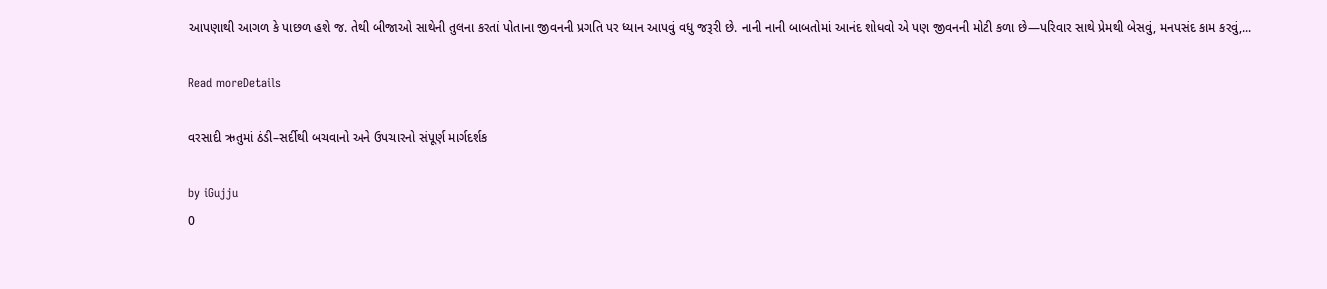આપણાથી આગળ કે પાછળ હશે જ. તેથી બીજાઓ સાથેની તુલના કરતાં પોતાના જીવનની પ્રગતિ પર ધ્યાન આપવું વધુ જરૂરી છે. નાની નાની બાબતોમાં આનંદ શોધવો એ પણ જીવનની મોટી કળા છે—પરિવાર સાથે પ્રેમથી બેસવું, મનપસંદ કામ કરવું,...

Read moreDetails

વરસાદી ઋતુમાં ઠંડી–સર્દીથી બચવાનો અને ઉપચારનો સંપૂર્ણ માર્ગદર્શક

by iGujju
0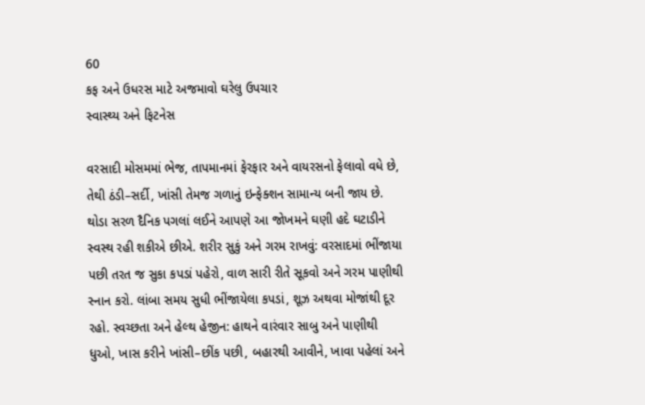60
કફ અને ઉધરસ માટે અજમાવો ઘરેલુ ઉપચાર
સ્વાસ્થ્ય અને ફિટનેસ

વરસાદી મોસમમાં ભેજ, તાપમાનમાં ફેરફાર અને વાયરસનો ફેલાવો વધે છે, તેથી ઠંડી–સર્દી, ખાંસી તેમજ ગળાનું ઇન્ફેક્શન સામાન્ય બની જાય છે. થોડા સરળ દૈનિક પગલાં લઈને આપણે આ જોખમને ઘણી હદે ઘટાડીને સ્વસ્થ રહી શકીએ છીએ. શરીર સુકું અને ગરમ રાખવું: વરસાદમાં ભીંજાયા પછી તરત જ સુકા કપડાં પહેરો, વાળ સારી રીતે સૂકવો અને ગરમ પાણીથી સ્નાન કરો. લાંબા સમય સુધી ભીંજાયેલા કપડાં, શૂઝ અથવા મોજાંથી દૂર રહો. સ્વચ્છતા અને હેલ્થ હેજીન: હાથને વારંવાર સાબુ અને પાણીથી ધુઓ, ખાસ કરીને ખાંસી–છીંક પછી, બહારથી આવીને, ખાવા પહેલાં અને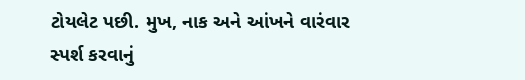ટોયલેટ પછી. મુખ, નાક અને આંખને વારંવાર સ્પર્શ કરવાનું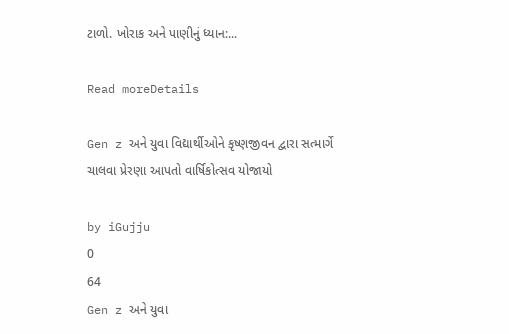ટાળો. ખોરાક અને પાણીનું ધ્યાન:...

Read moreDetails

Gen z અને યુવા વિદ્યાર્થીઓને કૃષ્ણજીવન દ્વારા સત્માર્ગે ચાલવા પ્રેરણા આપતો વાર્ષિકોત્સવ યોજાયો

by iGujju
0
64
Gen z અને યુવા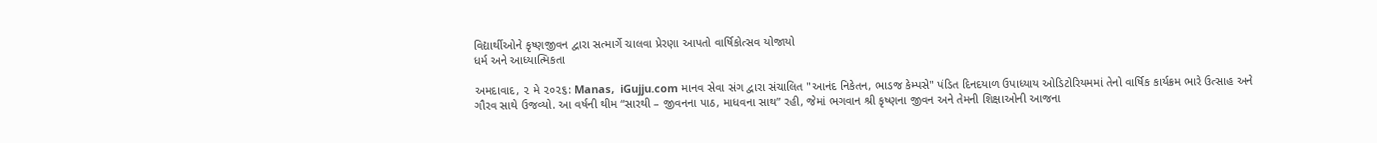વિદ્યાર્થીઓને કૃષ્ણજીવન દ્વારા સત્માર્ગે ચાલવા પ્રેરણા આપતો વાર્ષિકોત્સવ યોજાયો
ધર્મ અને આધ્યાત્મિકતા

અમદાવાદ, ૨ મે ૨૦૨૬: Manas,  iGujju.com માનવ સેવા સંગ દ્વારા સંચાલિત "આનંદ નિકેતન, ભાડજ કેમ્પસે" પંડિત દિનદયાળ ઉપાધ્યાય ઓડિટોરિયમમાં તેનો વાર્ષિક કાર્યક્રમ ભારે ઉત્સાહ અને ગૌરવ સાથે ઉજવ્યો. આ વર્ષની થીમ “સારથી – જીવનના પાઠ, માધવના સાથ” રહી, જેમાં ભગવાન શ્રી કૃષ્ણના જીવન અને તેમની શિક્ષાઓની આજના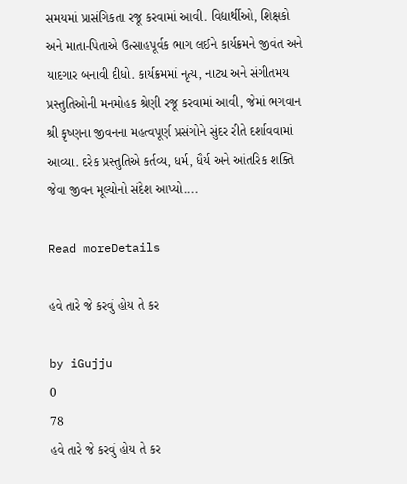સમયમાં પ્રાસંગિકતા રજૂ કરવામાં આવી. વિદ્યાર્થીઓ, શિક્ષકો અને માતા-પિતાએ ઉત્સાહપૂર્વક ભાગ લઈને કાર્યક્રમને જીવંત અને યાદગાર બનાવી દીધો. કાર્યક્રમમાં નૃત્ય, નાટ્ય અને સંગીતમય પ્રસ્તુતિઓની મનમોહક શ્રેણી રજૂ કરવામાં આવી, જેમાં ભગવાન શ્રી કૃષ્ણના જીવનના મહત્વપૂર્ણ પ્રસંગોને સુંદર રીતે દર્શાવવામાં આવ્યા. દરેક પ્રસ્તુતિએ કર્તવ્ય, ધર્મ, ધૈર્ય અને આંતરિક શક્તિ જેવા જીવન મૂલ્યોનો સંદેશ આપ્યો....

Read moreDetails

હવે તારે જે કરવું હોય તે કર

by iGujju
0
78
હવે તારે જે કરવું હોય તે કર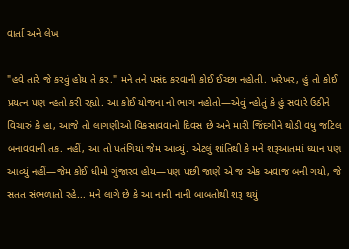વાર્તા અને લેખ

"હવે તારે જે કરવું હોય તે કર." મને તને પસંદ કરવાની કોઈ ઈચ્છા નહોતી. ખરેખર, હું તો કોઈ પ્રયત્ન પણ ન્હતો કરી રહ્યો. આ કોઈ યોજના નો ભાગ નહોતો—એવું ન્હોતું કે હું સવારે ઉઠીને વિચારું કે હા, આજે તો લાગણીઓ વિકસાવવાનો દિવસ છે અને મારી જિંદગીને થોડી વધુ જટિલ બનાવવાની તક. નહીં, આ તો પતંગિયાં જેમ આવ્યું. એટલું શાંતિથી કે મને શરૂઆતમાં ધ્યાન પણ આવ્યું નહીં—જેમ કોઈ ધીમો ગુંજારવ હોય—પણ પછી જાણે એ જ એક અવાજ બની ગયો, જે સતત સંભળાતો રહે... મને લાગે છે કે આ નાની નાની બાબતોથી શરૂ થયું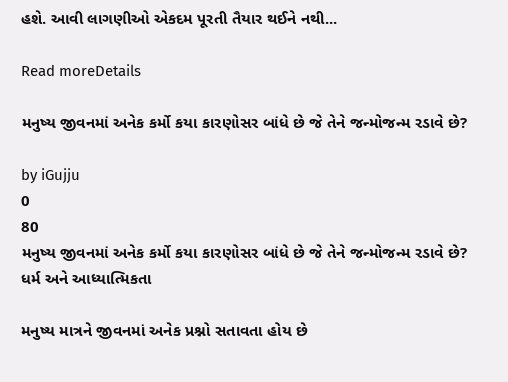હશે. આવી લાગણીઓ એકદમ પૂરતી તૈયાર થઈને નથી...

Read moreDetails

મનુષ્ય જીવનમાં અનેક કર્મો કયા કારણોસર બાંધે છે જે તેને જન્મોજન્મ રડાવે છે?

by iGujju
0
80
મનુષ્ય જીવનમાં અનેક કર્મો કયા કારણોસર બાંધે છે જે તેને જન્મોજન્મ રડાવે છે?
ધર્મ અને આધ્યાત્મિકતા

મનુષ્ય માત્રને જીવનમાં અનેક પ્રશ્નો સતાવતા હોય છે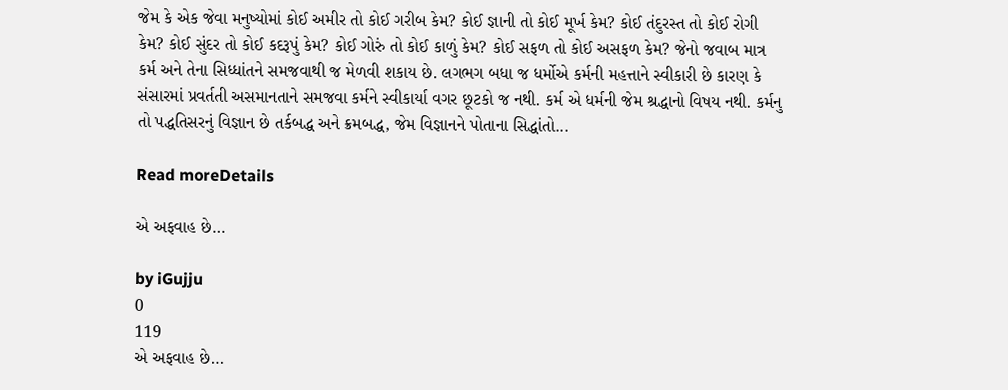જેમ કે એક જેવા મનુષ્યોમાં કોઈ અમીર તો કોઈ ગરીબ કેમ? કોઈ જ્ઞાની તો કોઈ મૂર્ખ કેમ? કોઈ તંદુરસ્ત તો કોઈ રોગી કેમ? કોઈ સુંદર તો કોઈ કદરૂપું કેમ? કોઈ ગોરું તો કોઈ કાળું કેમ? કોઈ સફળ તો કોઈ અસફળ કેમ? જેનો જવાબ માત્ર કર્મ અને તેના સિધ્ધાંતને સમજવાથી જ મેળવી શકાય છે. લગભગ બધા જ ધર્મોએ કર્મની મહત્તાને સ્વીકારી છે કારણ કે સંસારમાં પ્રવર્તતી અસમાનતાને સમજવા કર્મને સ્વીકાર્યા વગર છૂટકો જ નથી. કર્મ એ ધર્મની જેમ શ્રદ્ધાનો વિષય નથી. કર્મનુ તો પદ્ધતિસરનું વિજ્ઞાન છે તર્કબદ્ધ અને ક્રમબદ્ધ, જેમ વિજ્ઞાનને પોતાના સિદ્ધાંતો...

Read moreDetails

એ અફવાહ છે…

by iGujju
0
119
એ અફવાહ છે…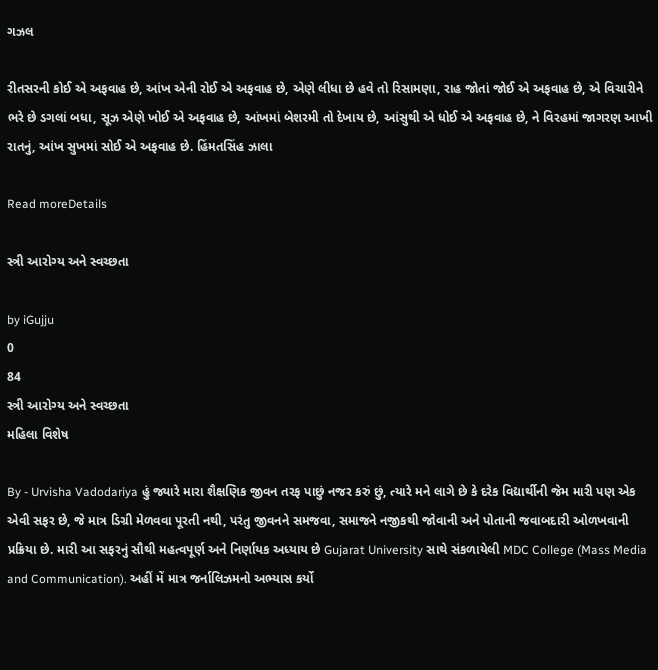ગઝલ

રીતસરની કોઈ એ અફવાહ છે, આંખ એની રોઈ એ અફવાહ છે, એણે લીધા છે હવે તો રિસામણા, રાહ જોતાં જોઈ એ અફવાહ છે, એ વિચારીને ભરે છે ડગલાં બધા, સૂઝ એણે ખોઈ એ અફવાહ છે, આંખમાં બેશરમી તો દેખાય છે, આંસુથી એ ધોઈ એ અફવાહ છે, ને વિરહમાં જાગરણ આખી રાતનું, આંખ સુખમાં સોઈ એ અફવાહ છે. હિંમતસિંહ ઝાલા

Read moreDetails

સ્ત્રી આરોગ્ય અને સ્વચ્છતા

by iGujju
0
84
સ્ત્રી આરોગ્ય અને સ્વચ્છતા
મહિલા વિશેષ

By - Urvisha Vadodariya હું જ્યારે મારા શૈક્ષણિક જીવન તરફ પાછું નજર કરું છું, ત્યારે મને લાગે છે કે દરેક વિદ્યાર્થીની જેમ મારી પણ એક એવી સફર છે, જે માત્ર ડિગ્રી મેળવવા પૂરતી નથી, પરંતુ જીવનને સમજવા, સમાજને નજીકથી જોવાની અને પોતાની જવાબદારી ઓળખવાની પ્રક્રિયા છે. મારી આ સફરનું સૌથી મહત્વપૂર્ણ અને નિર્ણાયક અધ્યાય છે Gujarat University સાથે સંકળાયેલી MDC College (Mass Media and Communication). અહીં મેં માત્ર જર્નાલિઝમનો અભ્યાસ કર્યો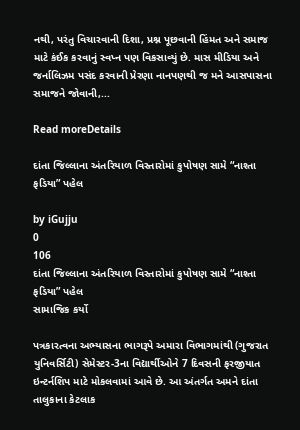નથી, પરંતુ વિચારવાની દિશા, પ્રશ્ન પૂછવાની હિંમત અને સમાજ માટે કંઈક કરવાનું સ્વપ્ન પણ વિકસાવ્યું છે. માસ મીડિયા અને જર્નાલિઝમ પસંદ કરવાની પ્રેરણા નાનપણથી જ મને આસપાસના સમાજને જોવાની,...

Read moreDetails

દાંતા જિલ્લાના અંતરિયાળ વિસ્તારોમાં કુપોષણ સામે “નાશ્તા ફડિયા” પહેલ

by iGujju
0
106
દાંતા જિલ્લાના અંતરિયાળ વિસ્તારોમાં કુપોષણ સામે “નાશ્તા ફડિયા” પહેલ
સામાજિક કર્યો

પત્રકારત્વના અભ્યાસના ભાગરૂપે અમારા વિભાગમાંથી (ગુજરાત યુનિવર્સિટી) સેમેસ્ટર-3ના વિદ્યાર્થીઓને 7 દિવસની ફરજીયાત ઇન્ટર્નશિપ માટે મોકલવામાં આવે છે. આ અંતર્ગત અમને દાંતા તાલુકાના કેટલાક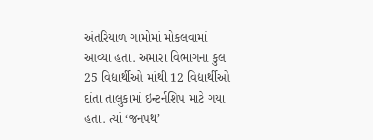અંતરિયાળ ગામોમાં મોકલવામાં આવ્યા હતા. અમારા વિભાગના કુલ 25 વિદ્યાર્થીઓ માંથી 12 વિદ્યાર્થીઓ દાંતા તાલુકામાં ઇન્ટર્નશિપ માટે ગયા હતા. ત્યાં ‘જનપથ’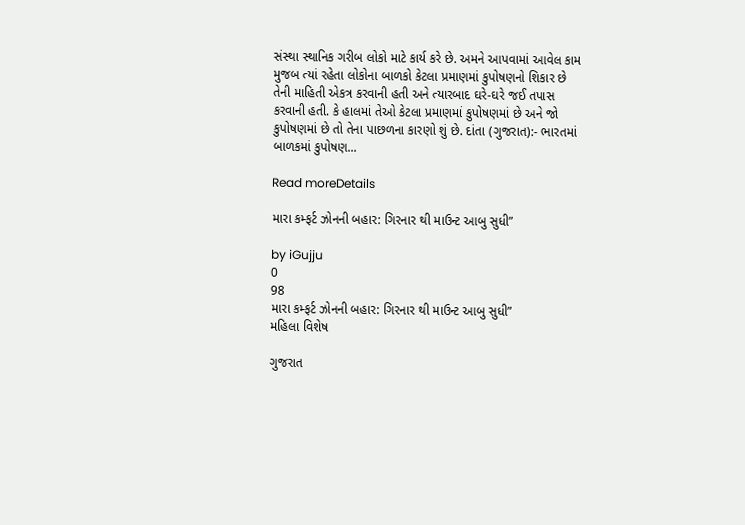સંસ્થા સ્થાનિક ગરીબ લોકો માટે કાર્ય કરે છે. અમને આપવામાં આવેલ કામ મુજબ ત્યાં રહેતા લોકોના બાળકો કેટલા પ્રમાણમાં કુપોષણનો શિકાર છે તેની માહિતી એકત્ર કરવાની હતી અને ત્યારબાદ ઘરે-ઘરે જઈ તપાસ કરવાની હતી. કે હાલમાં તેઓ કેટલા પ્રમાણમાં કુપોષણમાં છે અને જો કુપોષણમાં છે તો તેના પાછળના કારણો શું છે. દાંતા (ગુજરાત):- ભારતમાં બાળકમાં કુપોષણ...

Read moreDetails

મારા કમ્ફર્ટ ઝોનની બહાર: ગિરનાર થી માઉન્ટ આબુ સુધી”

by iGujju
0
98
મારા કમ્ફર્ટ ઝોનની બહાર: ગિરનાર થી માઉન્ટ આબુ સુધી”
મહિલા વિશેષ

ગુજરાત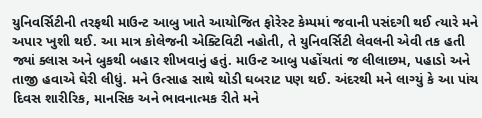યુનિવર્સિટીની તરફથી માઉન્ટ આબુ ખાતે આયોજિત ફોરેસ્ટ કેમ્પમાં જવાની પસંદગી થઈ ત્યારે મને અપાર ખુશી થઈ. આ માત્ર કોલેજની એક્ટિવિટી નહોતી, તે યુનિવર્સિટી લેવલની એવી તક હતી જ્યાં ક્લાસ અને બુકથી બહાર શીખવાનું હતું. માઉન્ટ આબુ પહોંચતાં જ લીલાછમ, પહાડો અને તાજી હવાએ ઘેરી લીધું. મને ઉત્સાહ સાથે થોડી ઘબરાટ પણ થઈ. અંદરથી મને લાગ્યું કે આ પાંચ દિવસ શારીરિક, માનસિક અને ભાવનાત્મક રીતે મને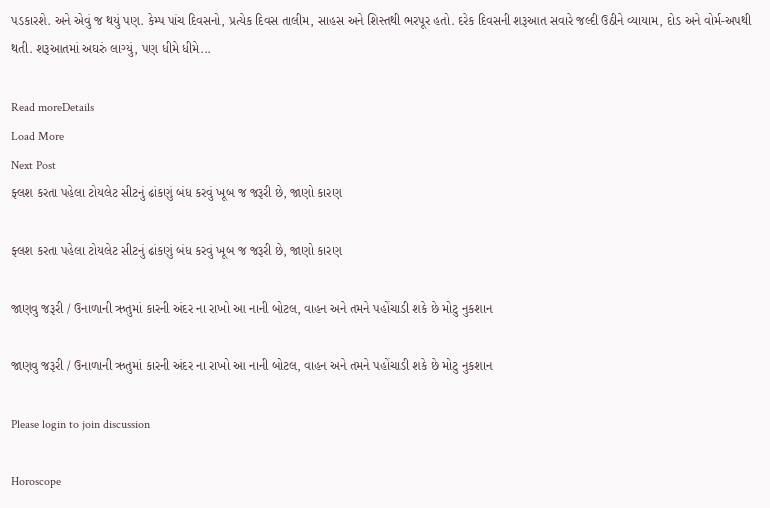પડકારશે. અને એવું જ થયું પણ. કેમ્પ પાંચ દિવસનો, પ્રત્યેક દિવસ તાલીમ, સાહસ અને શિસ્તથી ભરપૂર હતો. દરેક દિવસની શરૂઆત સવારે જલ્દી ઉઠીને વ્યાયામ, દોડ અને વોર્મ-અપથી થતી. શરૂઆતમાં અઘરું લાગ્યું, પણ ધીમે ધીમે...

Read moreDetails
Load More
Next Post
ફ્લશ કરતા પહેલા ટોયલેટ સીટનું ઢાંકણું બંધ કરવું ખૂબ જ જરૂરી છે, જાણો કારણ

ફ્લશ કરતા પહેલા ટોયલેટ સીટનું ઢાંકણું બંધ કરવું ખૂબ જ જરૂરી છે, જાણો કારણ

જાણવુ જરૂરી / ઉનાળાની ઋતુમાં કારની અંદર ના રાખો આ નાની બોટલ, વાહન અને તમને પહોંચાડી શકે છે મોટુ નુકશાન

જાણવુ જરૂરી / ઉનાળાની ઋતુમાં કારની અંદર ના રાખો આ નાની બોટલ, વાહન અને તમને પહોંચાડી શકે છે મોટુ નુકશાન

Please login to join discussion

Horoscope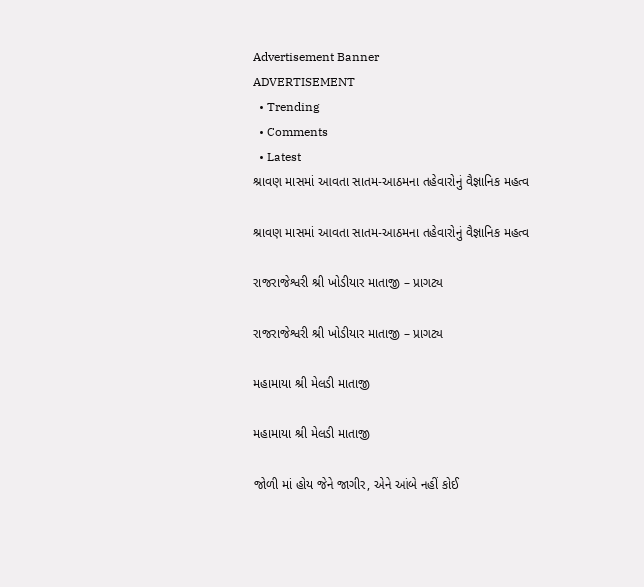Advertisement Banner
ADVERTISEMENT
  • Trending
  • Comments
  • Latest
શ્રાવણ માસમાં આવતા સાતમ-આઠમના તહેવારોનું વૈજ્ઞાનિક મહત્વ

શ્રાવણ માસમાં આવતા સાતમ-આઠમના તહેવારોનું વૈજ્ઞાનિક મહત્વ

રાજરાજેશ્વરી શ્રી ખોડીયાર માતાજી – પ્રાગટ્ય

રાજરાજેશ્વરી શ્રી ખોડીયાર માતાજી – પ્રાગટ્ય

મહામાયા શ્રી મેલડી માતાજી

મહામાયા શ્રી મેલડી માતાજી

જોળી માં હોય જેને જાગીર, એને આંબે નહીં કોઈ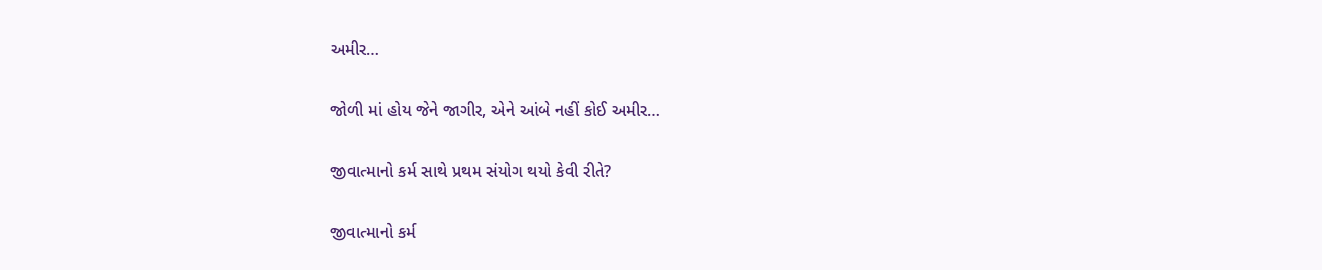અમીર…

જોળી માં હોય જેને જાગીર, એને આંબે નહીં કોઈ અમીર…

જીવાત્માનો કર્મ સાથે પ્રથમ સંયોગ થયો કેવી રીતે?

જીવાત્માનો કર્મ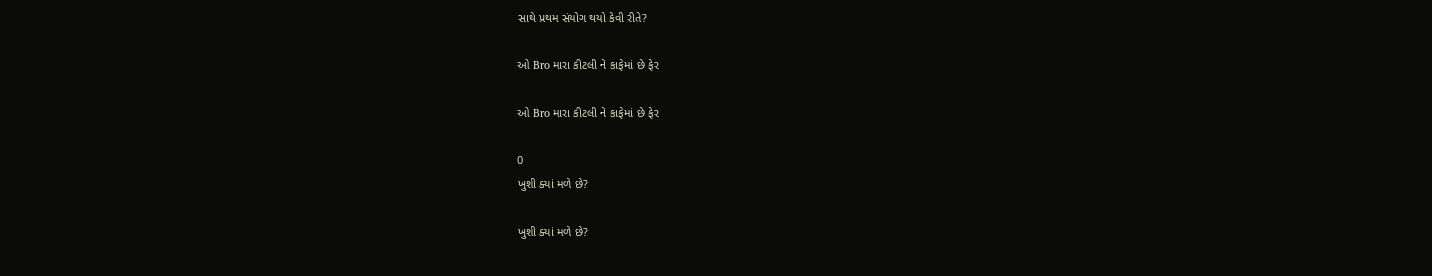સાથે પ્રથમ સંયોગ થયો કેવી રીતે?

ઓ Bro મારા કીટલી ને કાફેમાં છે ફેર

ઓ Bro મારા કીટલી ને કાફેમાં છે ફેર

0
ખુશી ક્યાં મળે છે?

ખુશી ક્યાં મળે છે?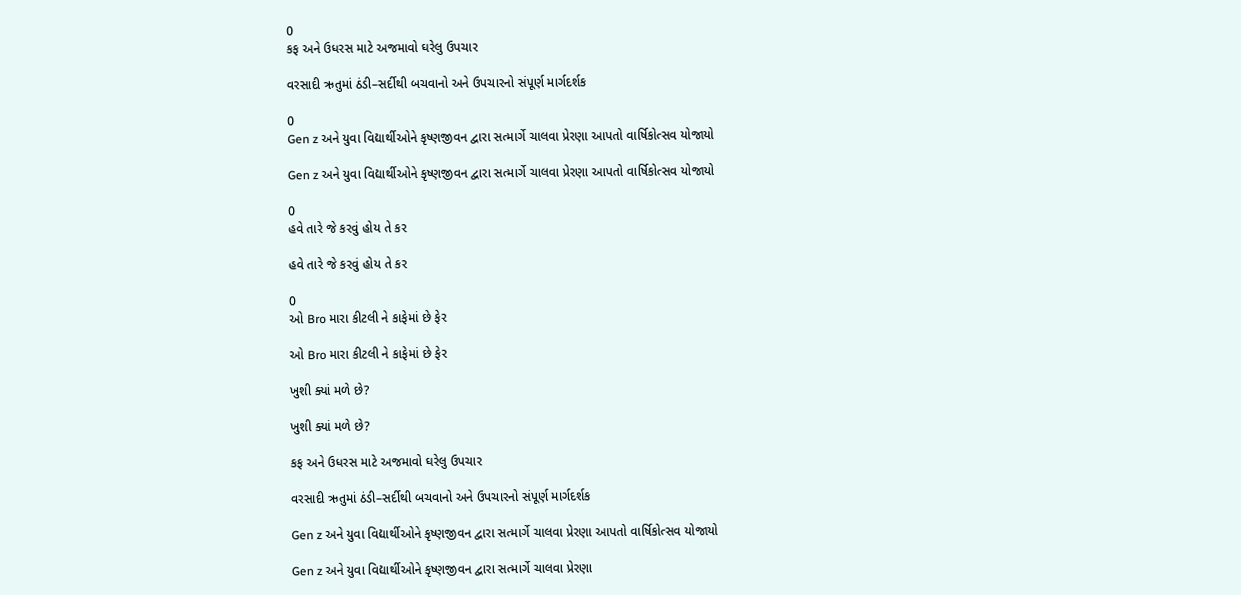0
કફ અને ઉધરસ માટે અજમાવો ઘરેલુ ઉપચાર

વરસાદી ઋતુમાં ઠંડી–સર્દીથી બચવાનો અને ઉપચારનો સંપૂર્ણ માર્ગદર્શક

0
Gen z અને યુવા વિદ્યાર્થીઓને કૃષ્ણજીવન દ્વારા સત્માર્ગે ચાલવા પ્રેરણા આપતો વાર્ષિકોત્સવ યોજાયો

Gen z અને યુવા વિદ્યાર્થીઓને કૃષ્ણજીવન દ્વારા સત્માર્ગે ચાલવા પ્રેરણા આપતો વાર્ષિકોત્સવ યોજાયો

0
હવે તારે જે કરવું હોય તે કર

હવે તારે જે કરવું હોય તે કર

0
ઓ Bro મારા કીટલી ને કાફેમાં છે ફેર

ઓ Bro મારા કીટલી ને કાફેમાં છે ફેર

ખુશી ક્યાં મળે છે?

ખુશી ક્યાં મળે છે?

કફ અને ઉધરસ માટે અજમાવો ઘરેલુ ઉપચાર

વરસાદી ઋતુમાં ઠંડી–સર્દીથી બચવાનો અને ઉપચારનો સંપૂર્ણ માર્ગદર્શક

Gen z અને યુવા વિદ્યાર્થીઓને કૃષ્ણજીવન દ્વારા સત્માર્ગે ચાલવા પ્રેરણા આપતો વાર્ષિકોત્સવ યોજાયો

Gen z અને યુવા વિદ્યાર્થીઓને કૃષ્ણજીવન દ્વારા સત્માર્ગે ચાલવા પ્રેરણા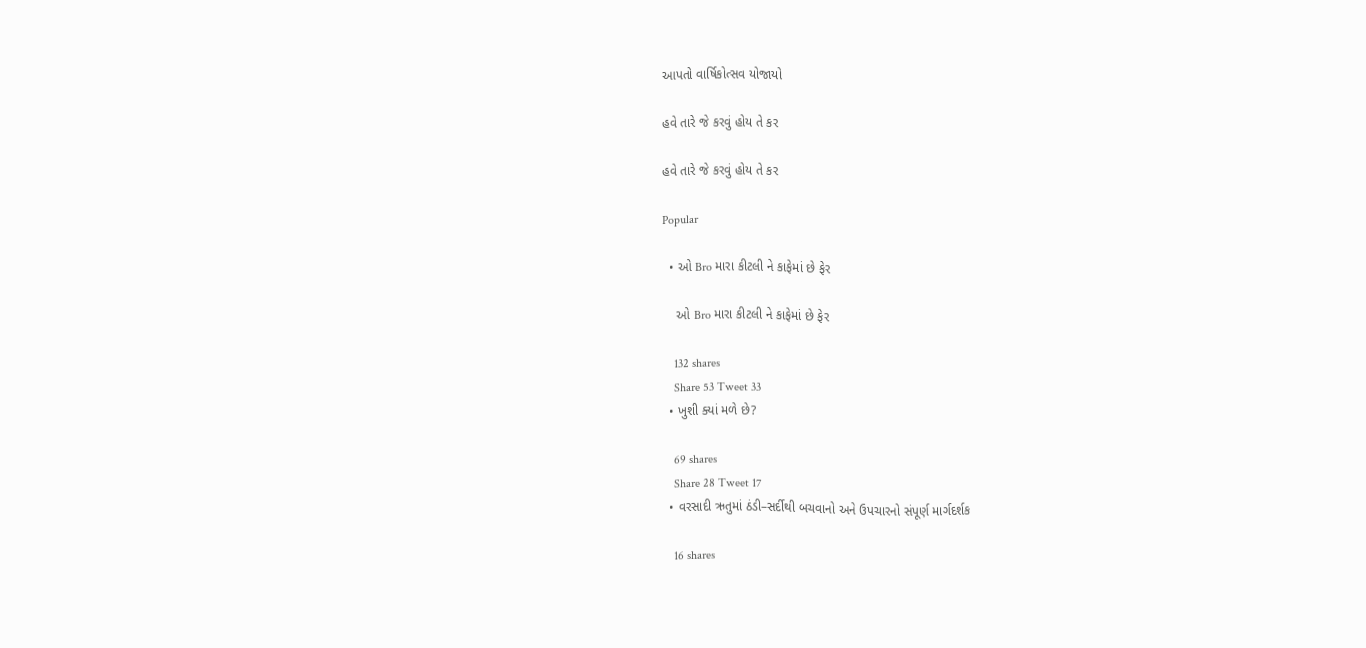આપતો વાર્ષિકોત્સવ યોજાયો

હવે તારે જે કરવું હોય તે કર

હવે તારે જે કરવું હોય તે કર

Popular

  • ઓ Bro મારા કીટલી ને કાફેમાં છે ફેર

    ઓ Bro મારા કીટલી ને કાફેમાં છે ફેર

    132 shares
    Share 53 Tweet 33
  • ખુશી ક્યાં મળે છે?

    69 shares
    Share 28 Tweet 17
  • વરસાદી ઋતુમાં ઠંડી–સર્દીથી બચવાનો અને ઉપચારનો સંપૂર્ણ માર્ગદર્શક

    16 shares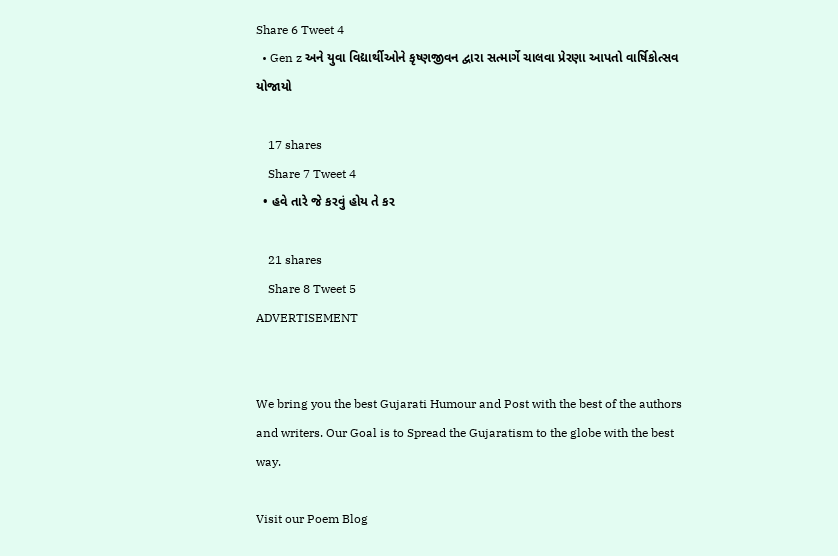Share 6 Tweet 4
  • Gen z અને યુવા વિદ્યાર્થીઓને કૃષ્ણજીવન દ્વારા સત્માર્ગે ચાલવા પ્રેરણા આપતો વાર્ષિકોત્સવ યોજાયો

    17 shares
    Share 7 Tweet 4
  • હવે તારે જે કરવું હોય તે કર

    21 shares
    Share 8 Tweet 5
ADVERTISEMENT


We bring you the best Gujarati Humour and Post with the best of the authors and writers. Our Goal is to Spread the Gujaratism to the globe with the best way.

Visit our Poem Blog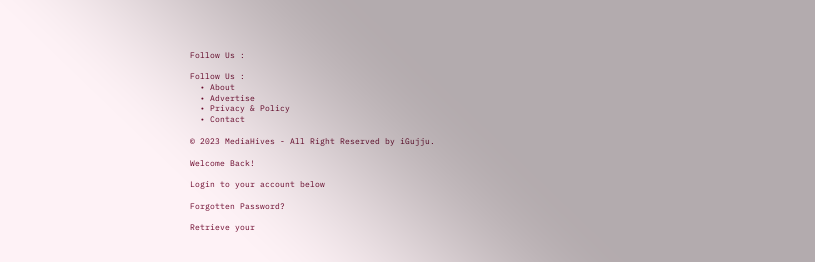Follow Us :

Follow Us :
  • About
  • Advertise
  • Privacy & Policy
  • Contact

© 2023 MediaHives - All Right Reserved by iGujju.

Welcome Back!

Login to your account below

Forgotten Password?

Retrieve your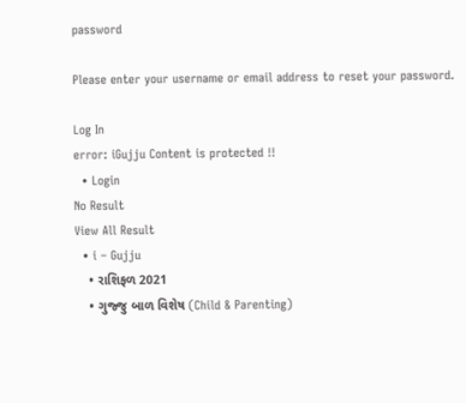password

Please enter your username or email address to reset your password.

Log In
error: iGujju Content is protected !!
  • Login
No Result
View All Result
  • i – Gujju
    • રાશિફળ 2021
    • ગુજ્જુ બાળ વિશેષ (Child & Parenting)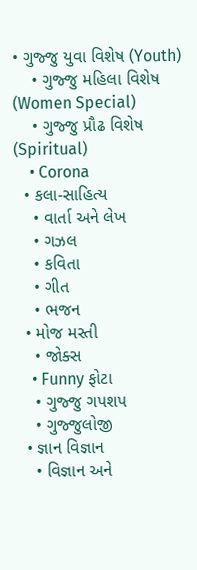• ગુજ્જુ યુવા વિશેષ (Youth)
    • ગુજ્જુ મહિલા વિશેષ (Women Special)
    • ગુજ્જુ પ્રૌઢ વિશેષ (Spiritual)
    • Corona
  • કલા-સાહિત્ય
    • વાર્તા અને લેખ
    • ગઝલ
    • કવિતા
    • ગીત
    • ભજન
  • મોજ મસ્તી
    • જોક્સ
    • Funny ફોટા
    • ગુજ્જુ ગપશપ
    • ગુજ્જુલોજી
  • જ્ઞાન વિજ્ઞાન
    • વિજ્ઞાન અને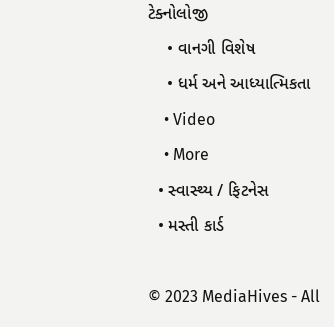ટેક્નોલોજી
    • વાનગી વિશેષ
    • ધર્મ અને આધ્યાત્મિકતા
    • Video
    • More
  • સ્વાસ્થ્ય / ફિટનેસ
  • મસ્તી કાર્ડ

© 2023 MediaHives - All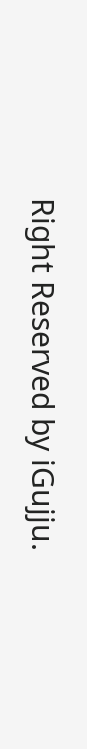Right Reserved by iGujju.